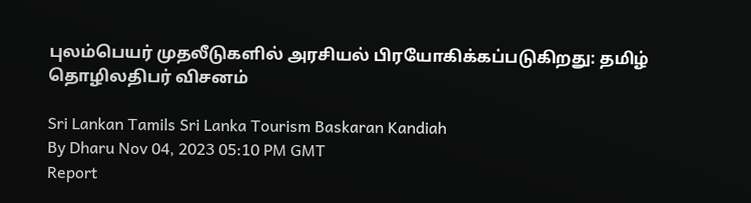புலம்பெயர் முதலீடுகளில் அரசியல் பிரயோகிக்கப்படுகிறது: தமிழ் தொழிலதிபர் விசனம்

Sri Lankan Tamils Sri Lanka Tourism Baskaran Kandiah
By Dharu Nov 04, 2023 05:10 PM GMT
Report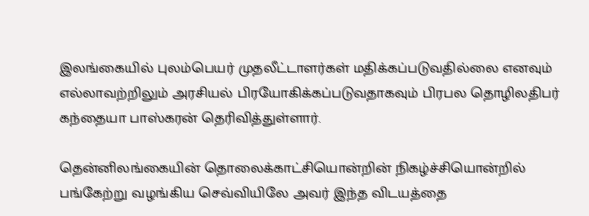இலங்கையில் புலம்பெயர் முதலீட்டாளர்கள் மதிக்கப்படுவதில்லை எனவும் எல்லாவற்றிலும் அரசியல் பிரயோகிக்கப்படுவதாகவும் பிரபல தொழிலதிபர் கந்தையா பாஸ்கரன் தெரிவித்துள்ளார்.

தென்னிலங்கையின் தொலைக்காட்சியொன்றின் நிகழ்ச்சியொன்றில் பங்கேற்று வழங்கிய செவ்வியிலே அவர் இந்த விடயத்தை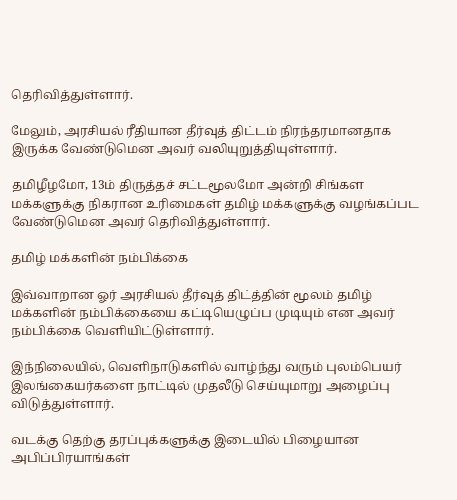தெரிவித்துள்ளார்.

மேலும், அரசியல் ரீதியான தீர்வுத் திட்டம் நிரந்தரமானதாக இருக்க வேண்டுமென அவர் வலியுறுத்தியுள்ளார்.

தமிழீழமோ, 13ம் திருத்தச் சட்டமூலமோ அன்றி சிங்கள மக்களுக்கு நிகரான உரிமைகள் தமிழ் மக்களுக்கு வழங்கப்பட வேண்டுமென அவர் தெரிவித்துள்ளார்.

தமிழ் மக்களின் நம்பிக்கை

இவ்வாறான ஓர் அரசியல் தீர்வுத் திட்த்தின் மூலம் தமிழ் மக்களின் நம்பிக்கையை கட்டியெழுப்ப முடியும் என அவர் நம்பிக்கை வெளியிட்டுள்ளார்.

இந்நிலையில், வெளிநாடுகளில் வாழ்ந்து வரும் புலம்பெயர் இலங்கையர்களை நாட்டில் முதலீடு செய்யுமாறு அழைப்பு விடுத்துள்ளார்.

வடக்கு தெற்கு தரப்புக்களுக்கு இடையில் பிழையான அபிப்பிரயாங்கள்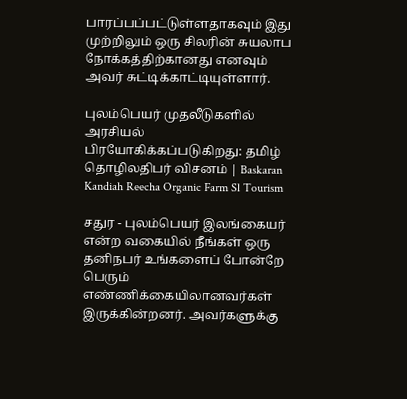பாரப்பப்பட்டுள்ளதாகவும் இது முற்றிலும் ஒரு சிலரின் சுயலாப நோக்கத்திற்கானது எனவும் அவர் சுட்டிக்காட்டியுள்ளார்.

புலம்பெயர் முதலீடுகளில் அரசியல் பிரயோகிக்கப்படுகிறது: தமிழ் தொழிலதிபர் விசனம் | Baskaran Kandiah Reecha Organic Farm Sl Tourism

சதுர - புலம்பெயர் இலங்கையர் என்ற வகையில் நீங்கள் ஒரு தனிநபர் உங்களைப் போன்றே பெரும் எண்ணிக்கையிலானவர்கள் இருக்கின்றனர். அவர்களுக்கு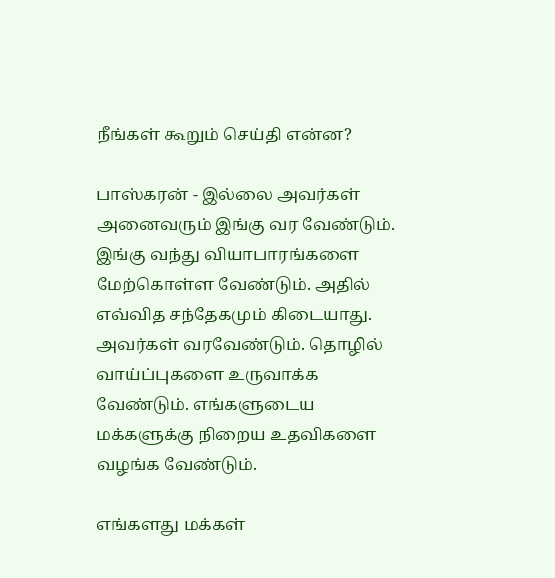நீங்கள் கூறும் செய்தி என்ன?

பாஸ்கரன் - இல்லை அவர்கள் அனைவரும் இங்கு வர வேண்டும். இங்கு வந்து வியாபாரங்களை மேற்கொள்ள வேண்டும். அதில் எவ்வித சந்தேகமும் கிடையாது. அவர்கள் வரவேண்டும். தொழில் வாய்ப்புகளை உருவாக்க வேண்டும். எங்களுடைய மக்களுக்கு நிறைய உதவிகளை வழங்க வேண்டும்.

எங்களது மக்கள்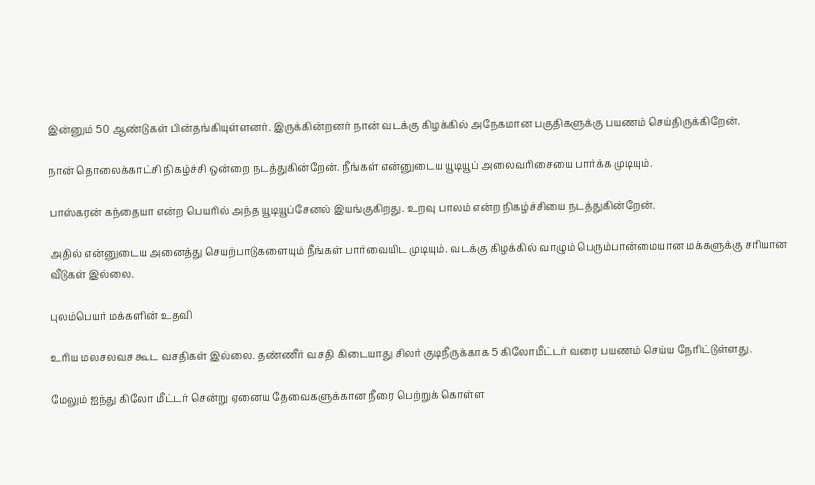இன்னும் 50 ஆண்டுகள் பின்தங்கியுள்ளனர். இருக்கின்றனர் நான் வடக்கு கிழக்கில் அநேகமான பகுதிகளுக்கு பயணம் செய்திருக்கிறேன்.

நான் தொலைக்காட்சி நிகழ்ச்சி ஒன்றை நடத்துகின்றேன். நீங்கள் என்னுடைய யூடியூப் அலைவரிசையை பார்க்க முடியும்.

பாஸ்கரன் கந்தையா என்ற பெயரில் அந்த யூடியூப்சேனல் இயங்குகிறது. உறவு பாலம் என்ற நிகழ்ச்சியை நடத்துகின்றேன்.

அதில் என்னுடைய அனைத்து செயற்பாடுகளையும் நீங்கள் பார்வையிட முடியும். வடக்கு கிழக்கில் வாழும் பெரும்பான்மையான மக்களுக்கு சரியான வீடுகள் இல்லை.

புலம்பெயர் மக்களின் உதவி

உரிய மலசலவச கூட வசதிகள் இல்லை. தண்ணீர் வசதி கிடையாது சிலர் குடிநீருக்காக 5 கிலோமீட்டர் வரை பயணம் செய்ய நேரிட்டுள்ளது.

மேலும் ஐந்து கிலோ மீட்டர் சென்று ஏனைய தேவைகளுக்கான நீரை பெற்றுக் கொள்ள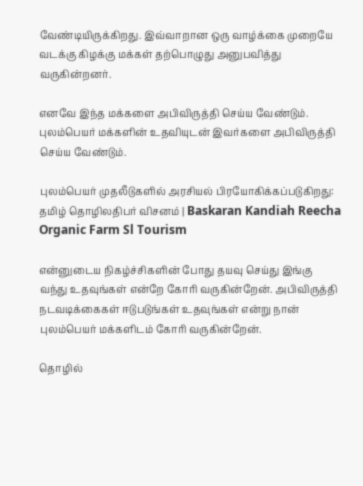வேண்டியிருக்கிறது. இவ்வாறான ஒரு வாழ்க்கை முறையே வடக்கு கிழக்கு மக்கள் தற்பொழுது அனுபவித்து வருகின்றனர்.

எனவே இந்த மக்களை அபிவிருத்தி செய்ய வேண்டும். புலம்பெயர் மக்களின் உதவியுடன் இவர்களை அபிவிருத்தி செய்ய வேண்டும்.

புலம்பெயர் முதலீடுகளில் அரசியல் பிரயோகிக்கப்படுகிறது: தமிழ் தொழிலதிபர் விசனம் | Baskaran Kandiah Reecha Organic Farm Sl Tourism

என்னுடைய நிகழ்ச்சிகளின் போது தயவு செய்து இங்கு வந்து உதவுங்கள் என்றே கோரி வருகின்றேன். அபிவிருத்தி நடவடிக்கைகள் ஈடுபடுங்கள் உதவுங்கள் என்று நான் புலம்பெயர் மக்களிடம் கோரி வருகின்றேன்.

தொழில்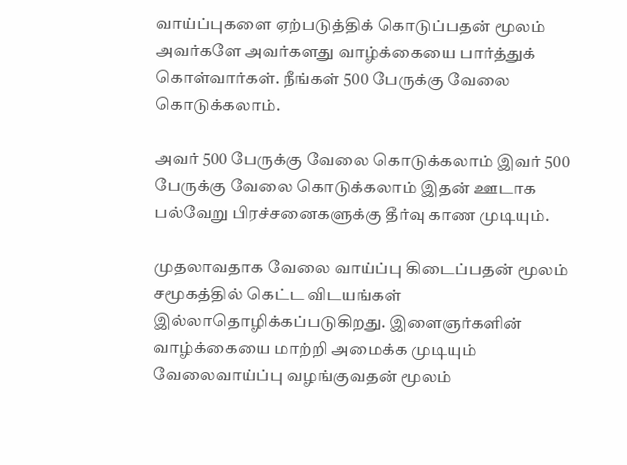வாய்ப்புகளை ஏற்படுத்திக் கொடுப்பதன் மூலம் அவர்களே அவர்களது வாழ்க்கையை பார்த்துக் கொள்வார்கள். நீங்கள் 500 பேருக்கு வேலை கொடுக்கலாம்.

அவர் 500 பேருக்கு வேலை கொடுக்கலாம் இவர் 500 பேருக்கு வேலை கொடுக்கலாம் இதன் ஊடாக பல்வேறு பிரச்சனைகளுக்கு தீர்வு காண முடியும்.

முதலாவதாக வேலை வாய்ப்பு கிடைப்பதன் மூலம் சமூகத்தில் கெட்ட விடயங்கள் இல்லாதொழிக்கப்படுகிறது. இளைஞர்களின் வாழ்க்கையை மாற்றி அமைக்க முடியும் வேலைவாய்ப்பு வழங்குவதன் மூலம்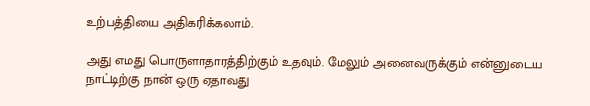உற்பத்தியை அதிகரிக்கலாம்.

அது எமது பொருளாதாரத்திற்கும் உதவும். மேலும் அனைவருக்கும் என்னுடைய நாட்டிற்கு நான் ஒரு ஏதாவது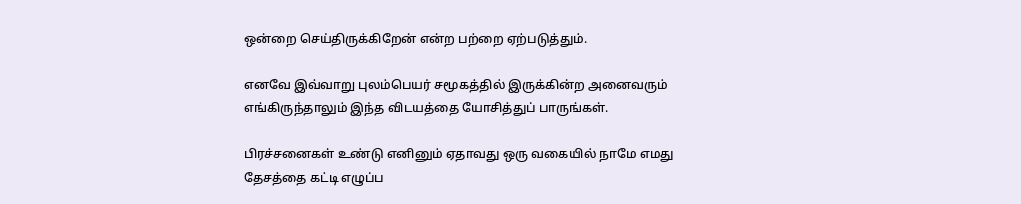ஒன்றை செய்திருக்கிறேன் என்ற பற்றை ஏற்படுத்தும்.

எனவே இவ்வாறு புலம்பெயர் சமூகத்தில் இருக்கின்ற அனைவரும் எங்கிருந்தாலும் இந்த விடயத்தை யோசித்துப் பாருங்கள்.

பிரச்சனைகள் உண்டு எனினும் ஏதாவது ஒரு வகையில் நாமே எமது தேசத்தை கட்டி எழுப்ப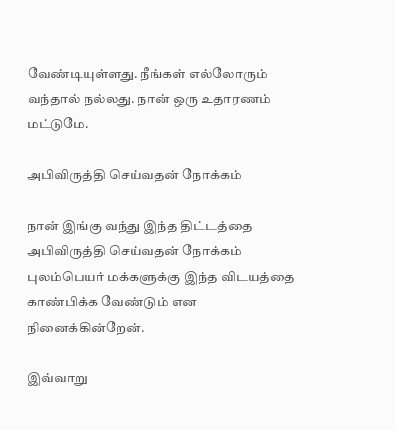வேண்டியுள்ளது. நீங்கள் எல்லோரும் வந்தால் நல்லது. நான் ஒரு உதாரணம் மட்டுமே.

அபிவிருத்தி செய்வதன் நோக்கம்

நான் இங்கு வந்து இந்த திட்டத்தை அபிவிருத்தி செய்வதன் நோக்கம் புலம்பெயர் மக்களுக்கு இந்த விடயத்தை காண்பிக்க வேண்டும் என நினைக்கின்றேன்.

இவ்வாறு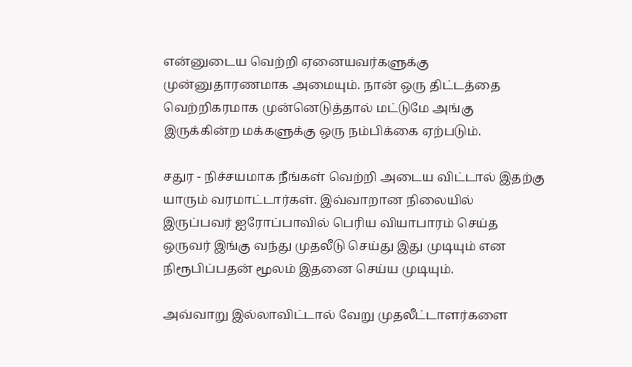என்னுடைய வெற்றி ஏனையவர்களுக்கு முன்னுதாரணமாக அமையும். நான் ஒரு திட்டத்தை வெற்றிகரமாக முன்னெடுத்தால் மட்டுமே அங்கு இருக்கின்ற மக்களுக்கு ஒரு நம்பிக்கை ஏற்படும்.

சதுர - நிச்சயமாக நீங்கள் வெற்றி அடைய விட்டால் இதற்கு யாரும் வரமாட்டார்கள். இவ்வாறான நிலையில் இருப்பவர் ஐரோப்பாவில் பெரிய வியாபாரம் செய்த ஒருவர் இங்கு வந்து முதலீடு செய்து இது முடியும் என நிரூபிப்பதன் மூலம் இதனை செய்ய முடியும்.

அவ்வாறு இல்லாவிட்டால் வேறு முதலீட்டாளர்களை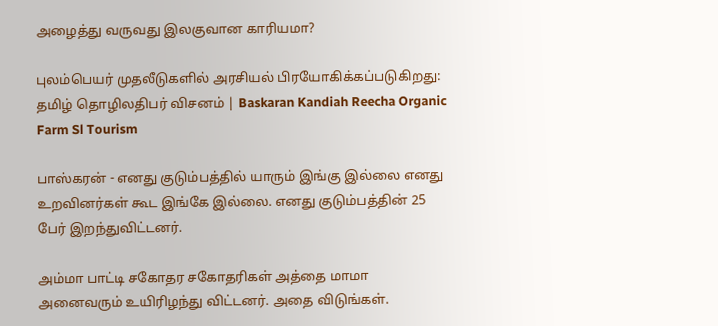அழைத்து வருவது இலகுவான காரியமா?

புலம்பெயர் முதலீடுகளில் அரசியல் பிரயோகிக்கப்படுகிறது: தமிழ் தொழிலதிபர் விசனம் | Baskaran Kandiah Reecha Organic Farm Sl Tourism

பாஸ்கரன் - எனது குடும்பத்தில் யாரும் இங்கு இல்லை எனது உறவினர்கள் கூட இங்கே இல்லை. எனது குடும்பத்தின் 25 பேர் இறந்துவிட்டனர்.

அம்மா பாட்டி சகோதர சகோதரிகள் அத்தை மாமா அனைவரும் உயிரிழந்து விட்டனர். அதை விடுங்கள்.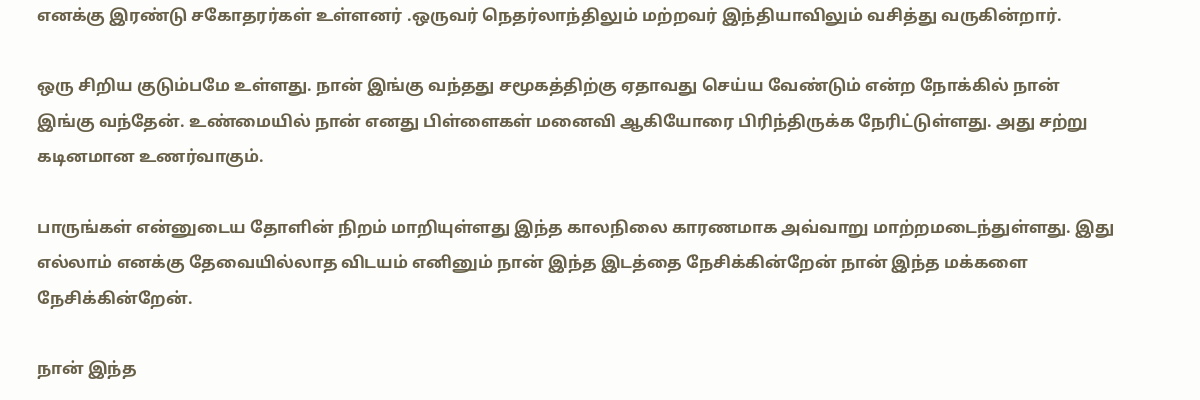எனக்கு இரண்டு சகோதரர்கள் உள்ளனர் .ஒருவர் நெதர்லாந்திலும் மற்றவர் இந்தியாவிலும் வசித்து வருகின்றார்.

ஒரு சிறிய குடும்பமே உள்ளது. நான் இங்கு வந்தது சமூகத்திற்கு ஏதாவது செய்ய வேண்டும் என்ற நோக்கில் நான் இங்கு வந்தேன். உண்மையில் நான் எனது பிள்ளைகள் மனைவி ஆகியோரை பிரிந்திருக்க நேரிட்டுள்ளது. அது சற்று கடினமான உணர்வாகும்.

பாருங்கள் என்னுடைய தோளின் நிறம் மாறியுள்ளது இந்த காலநிலை காரணமாக அவ்வாறு மாற்றமடைந்துள்ளது. இது எல்லாம் எனக்கு தேவையில்லாத விடயம் எனினும் நான் இந்த இடத்தை நேசிக்கின்றேன் நான் இந்த மக்களை நேசிக்கின்றேன்.

நான் இந்த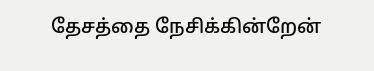தேசத்தை நேசிக்கின்றேன்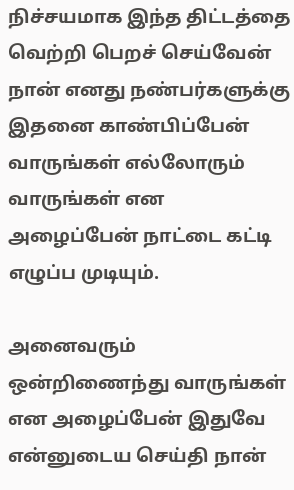நிச்சயமாக இந்த திட்டத்தை வெற்றி பெறச் செய்வேன் நான் எனது நண்பர்களுக்கு இதனை காண்பிப்பேன் வாருங்கள் எல்லோரும் வாருங்கள் என அழைப்பேன் நாட்டை கட்டி எழுப்ப முடியும்.

அனைவரும் ஒன்றிணைந்து வாருங்கள் என அழைப்பேன் இதுவே என்னுடைய செய்தி நான்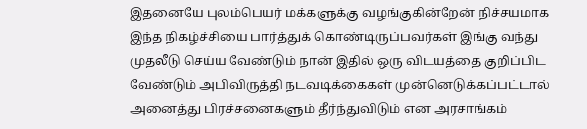இதனையே புலம்பெயர் மக்களுக்கு வழங்குகின்றேன் நிச்சயமாக இந்த நிகழ்ச்சியை பார்த்துக் கொண்டிருப்பவர்கள் இங்கு வந்து முதலீடு செய்ய வேண்டும் நான் இதில் ஒரு விடயத்தை குறிப்பிட வேண்டும் அபிவிருத்தி நடவடிக்கைகள் முன்னெடுக்கப்பட்டால் அனைத்து பிரச்சனைகளும் தீர்ந்துவிடும் என அரசாங்கம்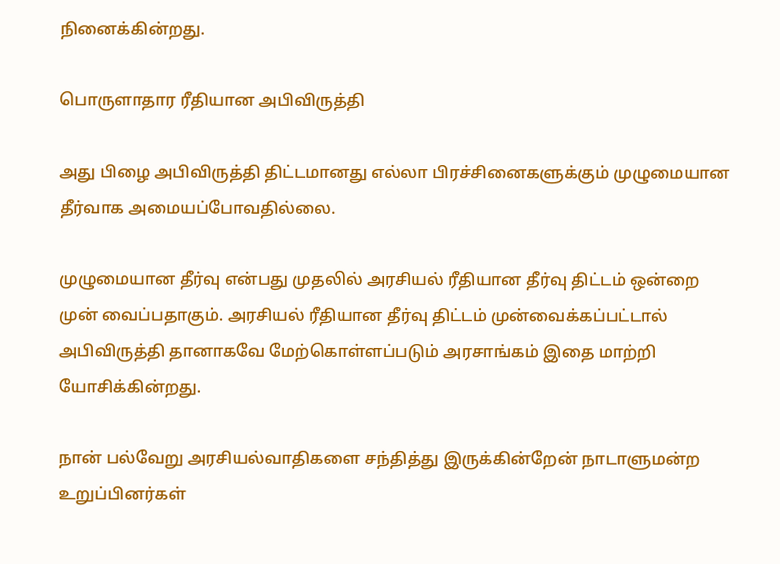நினைக்கின்றது.

பொருளாதார ரீதியான அபிவிருத்தி

அது பிழை அபிவிருத்தி திட்டமானது எல்லா பிரச்சினைகளுக்கும் முழுமையான தீர்வாக அமையப்போவதில்லை.

முழுமையான தீர்வு என்பது முதலில் அரசியல் ரீதியான தீர்வு திட்டம் ஒன்றை முன் வைப்பதாகும். அரசியல் ரீதியான தீர்வு திட்டம் முன்வைக்கப்பட்டால் அபிவிருத்தி தானாகவே மேற்கொள்ளப்படும் அரசாங்கம் இதை மாற்றி யோசிக்கின்றது.

நான் பல்வேறு அரசியல்வாதிகளை சந்தித்து இருக்கின்றேன் நாடாளுமன்ற உறுப்பினர்கள்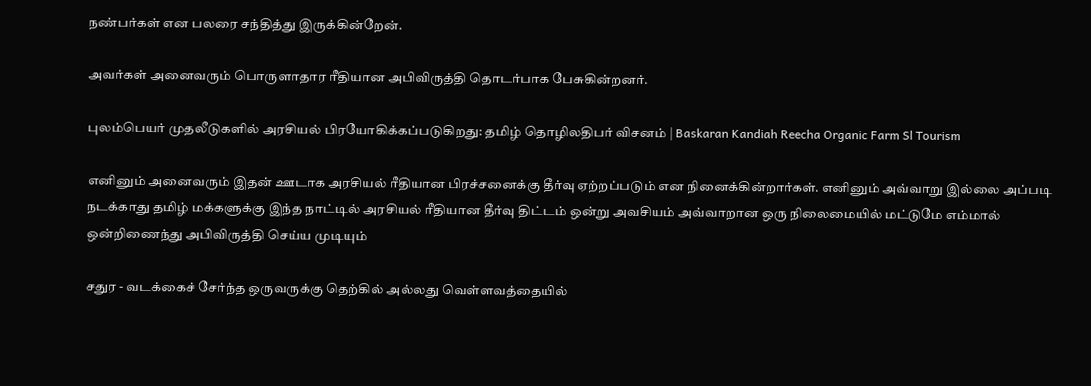நண்பர்கள் என பலரை சந்தித்து இருக்கின்றேன்.

அவர்கள் அனைவரும் பொருளாதார ரீதியான அபிவிருத்தி தொடர்பாக பேசுகின்றனர்.

புலம்பெயர் முதலீடுகளில் அரசியல் பிரயோகிக்கப்படுகிறது: தமிழ் தொழிலதிபர் விசனம் | Baskaran Kandiah Reecha Organic Farm Sl Tourism

எனினும் அனைவரும் இதன் ஊடாக அரசியல் ரீதியான பிரச்சனைக்கு தீர்வு ஏற்றப்படும் என நினைக்கின்றார்கள். எனினும் அவ்வாறு இல்லை அப்படி நடக்காது தமிழ் மக்களுக்கு இந்த நாட்டில் அரசியல் ரீதியான தீர்வு திட்டம் ஒன்று அவசியம் அவ்வாறான ஒரு நிலைமையில் மட்டுமே எம்மால் ஒன்றிணைந்து அபிவிருத்தி செய்ய முடியும்

சதுர - வடக்கைச் சேர்ந்த ஒருவருக்கு தெற்கில் அல்லது வெள்ளவத்தையில்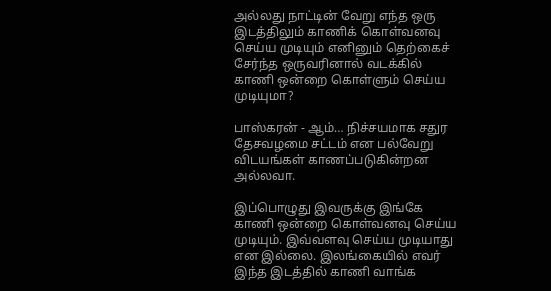அல்லது நாட்டின் வேறு எந்த ஒரு இடத்திலும் காணிக் கொள்வனவு செய்ய முடியும் எனினும் தெற்கைச் சேர்ந்த ஒருவரினால் வடக்கில் காணி ஒன்றை கொள்ளும் செய்ய முடியுமா?

பாஸ்கரன் - ஆம்… நிச்சயமாக சதுர தேசவழமை சட்டம் என பல்வேறு விடயங்கள் காணப்படுகின்றன அல்லவா.

இப்பொழுது இவருக்கு இங்கே காணி ஒன்றை கொள்வனவு செய்ய முடியும். இவ்வளவு செய்ய முடியாது என இல்லை. இலங்கையில் எவர் இந்த இடத்தில் காணி வாங்க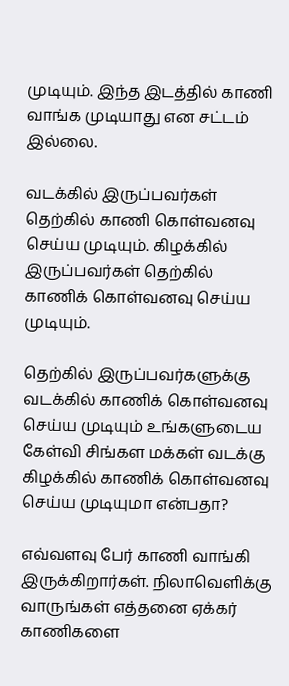முடியும். இந்த இடத்தில் காணி வாங்க முடியாது என சட்டம் இல்லை.

வடக்கில் இருப்பவர்கள் தெற்கில் காணி கொள்வனவு செய்ய முடியும். கிழக்கில் இருப்பவர்கள் தெற்கில் காணிக் கொள்வனவு செய்ய முடியும்.

தெற்கில் இருப்பவர்களுக்கு வடக்கில் காணிக் கொள்வனவு செய்ய முடியும் உங்களுடைய கேள்வி சிங்கள மக்கள் வடக்கு கிழக்கில் காணிக் கொள்வனவு செய்ய முடியுமா என்பதா?

எவ்வளவு பேர் காணி வாங்கி இருக்கிறார்கள். நிலாவெளிக்கு வாருங்கள் எத்தனை ஏக்கர் காணிகளை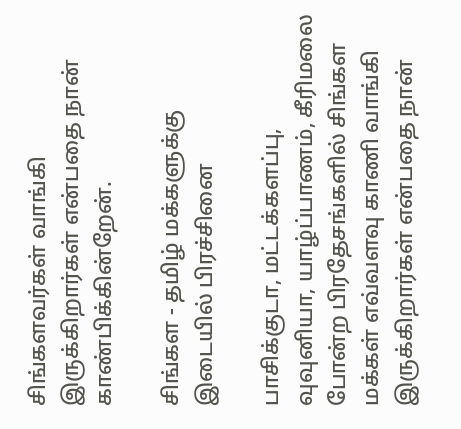சிங்களவர்கள் வாங்கி இருக்கிறார்கள் என்பதை நான் காண்பிக்கின்றேன்.

சிங்கள - தமிழ் மக்களுக்கு இடையில் பிரச்சினை

பாசிக்குடா, மட்டக்களப்பு, வுவுனியா, யாழ்ப்பாணம், கீரிமலை போன்ற பிரதேசங்களில் சிங்கள மக்கள் எவ்வளவு காணி வாங்கி இருக்கிறார்கள் என்பதை நான்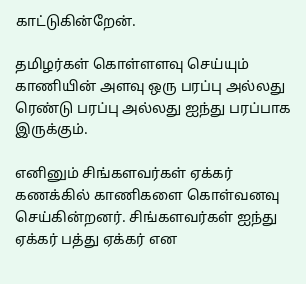காட்டுகின்றேன்.

தமிழர்கள் கொள்ளளவு செய்யும் காணியின் அளவு ஒரு பரப்பு அல்லது ரெண்டு பரப்பு அல்லது ஐந்து பரப்பாக இருக்கும்.

எனினும் சிங்களவர்கள் ஏக்கர் கணக்கில் காணிகளை கொள்வனவு செய்கின்றனர். சிங்களவர்கள் ஐந்து ஏக்கர் பத்து ஏக்கர் என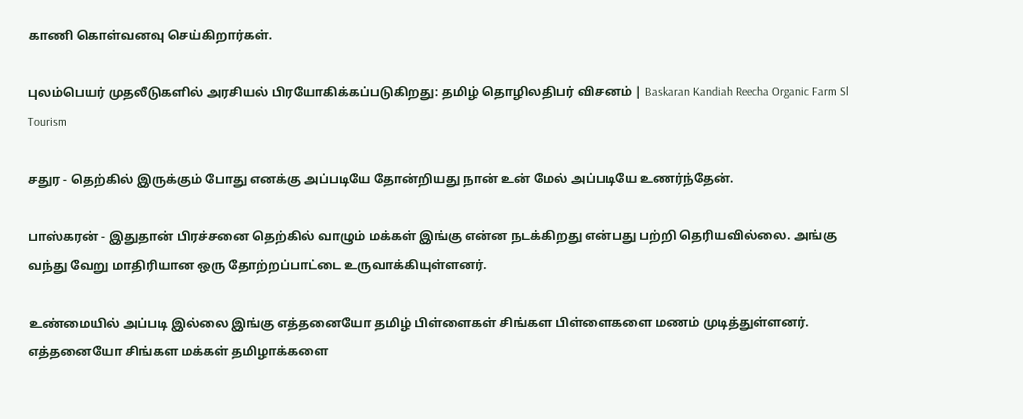காணி கொள்வனவு செய்கிறார்கள்.

புலம்பெயர் முதலீடுகளில் அரசியல் பிரயோகிக்கப்படுகிறது: தமிழ் தொழிலதிபர் விசனம் | Baskaran Kandiah Reecha Organic Farm Sl Tourism

சதுர - தெற்கில் இருக்கும் போது எனக்கு அப்படியே தோன்றியது நான் உன் மேல் அப்படியே உணர்ந்தேன்.

பாஸ்கரன் - இதுதான் பிரச்சனை தெற்கில் வாழும் மக்கள் இங்கு என்ன நடக்கிறது என்பது பற்றி தெரியவில்லை. அங்கு வந்து வேறு மாதிரியான ஒரு தோற்றப்பாட்டை உருவாக்கியுள்ளனர்.

உண்மையில் அப்படி இல்லை இங்கு எத்தனையோ தமிழ் பிள்ளைகள் சிங்கள பிள்ளைகளை மணம் முடித்துள்ளனர். எத்தனையோ சிங்கள மக்கள் தமிழாக்களை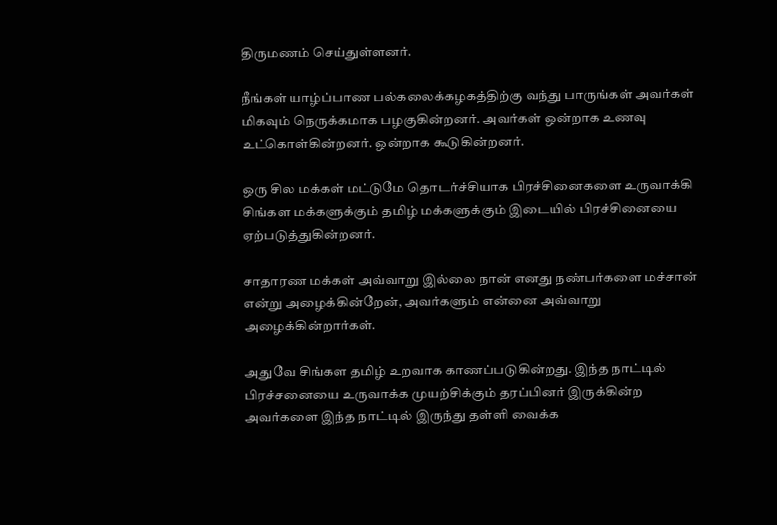திருமணம் செய்துள்ளனர்.

நீங்கள் யாழ்ப்பாண பல்கலைக்கழகத்திற்கு வந்து பாருங்கள் அவர்கள் மிகவும் நெருக்கமாக பழகுகின்றனர். அவர்கள் ஒன்றாக உணவு உட்கொள்கின்றனர். ஒன்றாக கூடுகின்றனர்.

ஒரு சில மக்கள் மட்டுமே தொடர்ச்சியாக பிரச்சினைகளை உருவாக்கி சிங்கள மக்களுக்கும் தமிழ் மக்களுக்கும் இடையில் பிரச்சினையை ஏற்படுத்துகின்றனர்.

சாதாரண மக்கள் அவ்வாறு இல்லை நான் எனது நண்பர்களை மச்சான் என்று அழைக்கின்றேன், அவர்களும் என்னை அவ்வாறு அழைக்கின்றார்கள்.

அதுவே சிங்கள தமிழ் உறவாக காணப்படுகின்றது. இந்த நாட்டில் பிரச்சனையை உருவாக்க முயற்சிக்கும் தரப்பினர் இருக்கின்ற அவர்களை இந்த நாட்டில் இருந்து தள்ளி வைக்க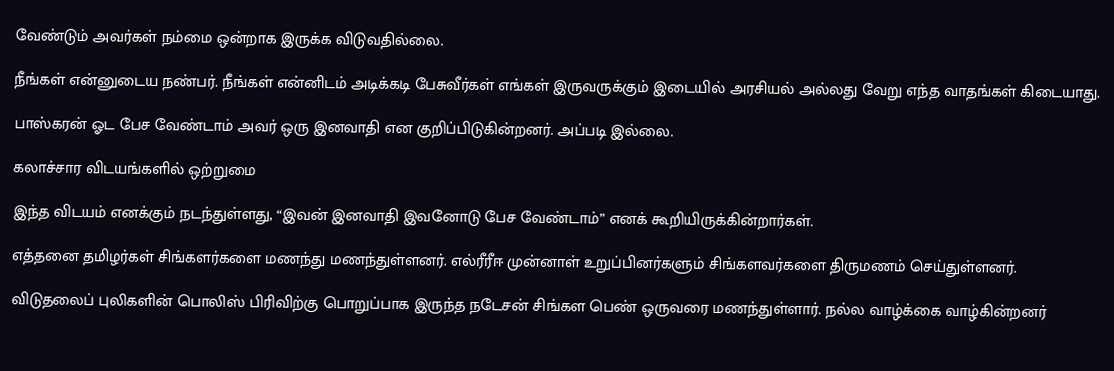வேண்டும் அவர்கள் நம்மை ஒன்றாக இருக்க விடுவதில்லை.

நீங்கள் என்னுடைய நண்பர். நீங்கள் என்னிடம் அடிக்கடி பேசுவீர்கள் எங்கள் இருவருக்கும் இடையில் அரசியல் அல்லது வேறு எந்த வாதங்கள் கிடையாது.

பாஸ்கரன் ஓட பேச வேண்டாம் அவர் ஒரு இனவாதி என குறிப்பிடுகின்றனர். அப்படி இல்லை.

கலாச்சார விடயங்களில் ஒற்றுமை

இந்த விடயம் எனக்கும் நடந்துள்ளது, “இவன் இனவாதி இவனோடு பேச வேண்டாம்” எனக் கூறியிருக்கின்றார்கள்.

எத்தனை தமிழர்கள் சிங்களர்களை மணந்து மணந்துள்ளனர். எல்ரீரீஈ முன்னாள் உறுப்பினர்களும் சிங்களவர்களை திருமணம் செய்துள்ளனர்.

விடுதலைப் புலிகளின் பொலிஸ் பிரிவிற்கு பொறுப்பாக இருந்த நடேசன் சிங்கள பெண் ஒருவரை மணந்துள்ளார். நல்ல வாழ்க்கை வாழ்கின்றனர்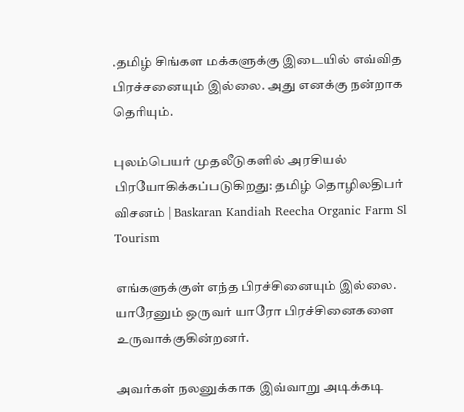.தமிழ் சிங்கள மக்களுக்கு இடையில் எவ்வித பிரச்சனையும் இல்லை. அது எனக்கு நன்றாக தெரியும்.

புலம்பெயர் முதலீடுகளில் அரசியல் பிரயோகிக்கப்படுகிறது: தமிழ் தொழிலதிபர் விசனம் | Baskaran Kandiah Reecha Organic Farm Sl Tourism

எங்களுக்குள் எந்த பிரச்சினையும் இல்லை. யாரேனும் ஒருவர் யாரோ பிரச்சினைகளை உருவாக்குகின்றனர்.

அவர்கள் நலனுக்காக இவ்வாறு அடிக்கடி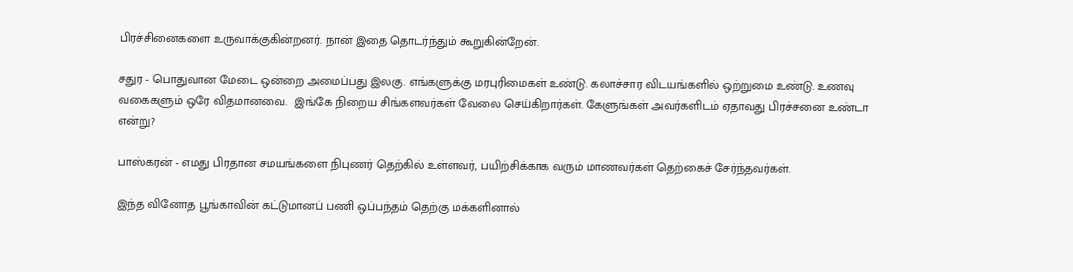பிரச்சினைகளை உருவாக்குகின்றனர். நான் இதை தொடர்ந்தும் கூறுகின்றேன்.

சதுர - பொதுவான மேடை ஒன்றை அமைப்பது இலகு. எங்களுக்கு மரபுரிமைகள் உண்டு. கலாச்சார விடயங்களில் ஒற்றுமை உண்டு. உணவு வகைகளும் ஒரே விதமானவை.  இங்கே நிறைய சிங்களவர்கள் வேலை செய்கிறார்கள். கேளுங்கள் அவர்களிடம் ஏதாவது பிரச்சனை உண்டா என்று?

பாஸ்கரன் - எமது பிரதான சமயங்களை நிபுணர் தெற்கில் உள்ளவர், பயிற்சிக்காக வரும் மாணவர்கள் தெற்கைச் சேர்ந்தவர்கள்.

இந்த வினோத பூங்காவின் கட்டுமானப் பணி ஒப்பந்தம் தெற்கு மக்களினால்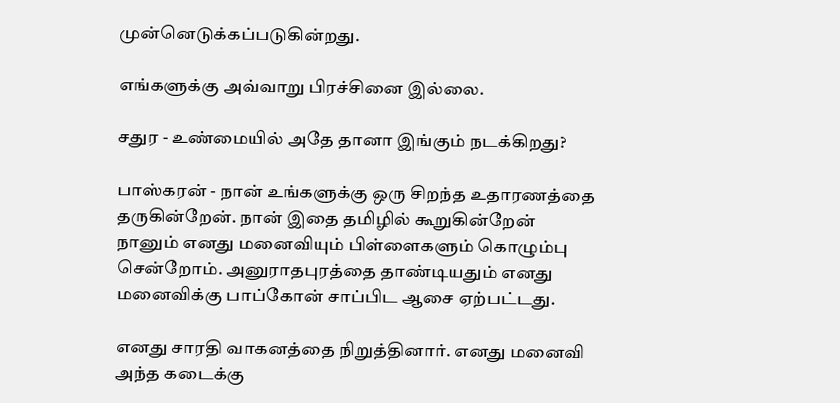முன்னெடுக்கப்படுகின்றது.

எங்களுக்கு அவ்வாறு பிரச்சினை இல்லை.

சதுர - உண்மையில் அதே தானா இங்கும் நடக்கிறது?

பாஸ்கரன் - நான் உங்களுக்கு ஒரு சிறந்த உதாரணத்தை தருகின்றேன். நான் இதை தமிழில் கூறுகின்றேன் நானும் எனது மனைவியும் பிள்ளைகளும் கொழும்பு சென்றோம். அனுராதபுரத்தை தாண்டியதும் எனது மனைவிக்கு பாப்கோன் சாப்பிட ஆசை ஏற்பட்டது.

எனது சாரதி வாகனத்தை நிறுத்தினார். எனது மனைவி அந்த கடைக்கு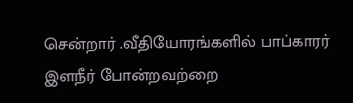சென்றார் .வீதியோரங்களில் பாப்காரர் இளநீர் போன்றவற்றை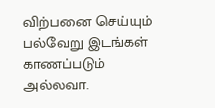விற்பனை செய்யும் பல்வேறு இடங்கள் காணப்படும் அல்லவா.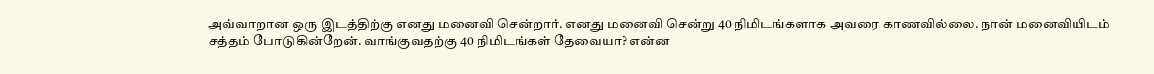அவ்வாறான ஒரு இடத்திற்கு எனது மனைவி சென்றார். எனது மனைவி சென்று 40 நிமிடங்களாக அவரை காணவில்லை. நான் மனைவியிடம் சத்தம் போடுகின்றேன். வாங்குவதற்கு 40 நிமிடங்கள் தேவையா? என்ன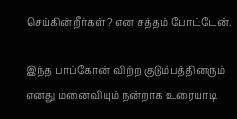செய்கின்றீர்கள்? என சத்தம் போட்டேன்.

இந்த பாப்கோன் விற்ற குடும்பத்தினரும் எனது மனைவியும் நன்றாக உரையாடி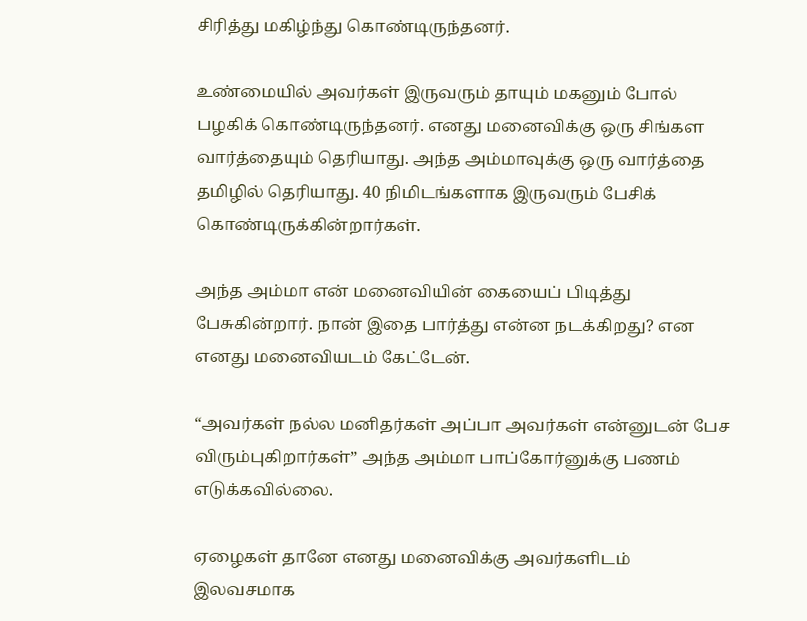சிரித்து மகிழ்ந்து கொண்டிருந்தனர்.

உண்மையில் அவர்கள் இருவரும் தாயும் மகனும் போல் பழகிக் கொண்டிருந்தனர். எனது மனைவிக்கு ஒரு சிங்கள வார்த்தையும் தெரியாது. அந்த அம்மாவுக்கு ஒரு வார்த்தை தமிழில் தெரியாது. 40 நிமிடங்களாக இருவரும் பேசிக் கொண்டிருக்கின்றார்கள்.

அந்த அம்மா என் மனைவியின் கையைப் பிடித்து பேசுகின்றார். நான் இதை பார்த்து என்ன நடக்கிறது? என எனது மனைவியடம் கேட்டேன்.

“அவர்கள் நல்ல மனிதர்கள் அப்பா அவர்கள் என்னுடன் பேச விரும்புகிறார்கள்” அந்த அம்மா பாப்கோர்னுக்கு பணம் எடுக்கவில்லை.

ஏழைகள் தானே எனது மனைவிக்கு அவர்களிடம் இலவசமாக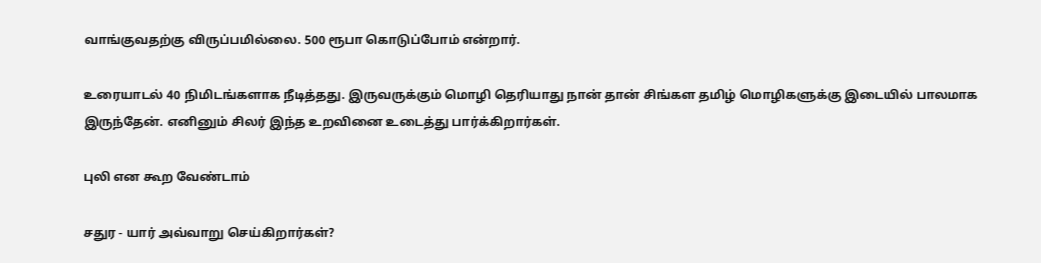வாங்குவதற்கு விருப்பமில்லை. 500 ரூபா கொடுப்போம் என்றார்.

உரையாடல் 40 நிமிடங்களாக நீடித்தது. இருவருக்கும் மொழி தெரியாது நான் தான் சிங்கள தமிழ் மொழிகளுக்கு இடையில் பாலமாக இருந்தேன். எனினும் சிலர் இந்த உறவினை உடைத்து பார்க்கிறார்கள்.

புலி என கூற வேண்டாம்

சதுர - யார் அவ்வாறு செய்கிறார்கள்?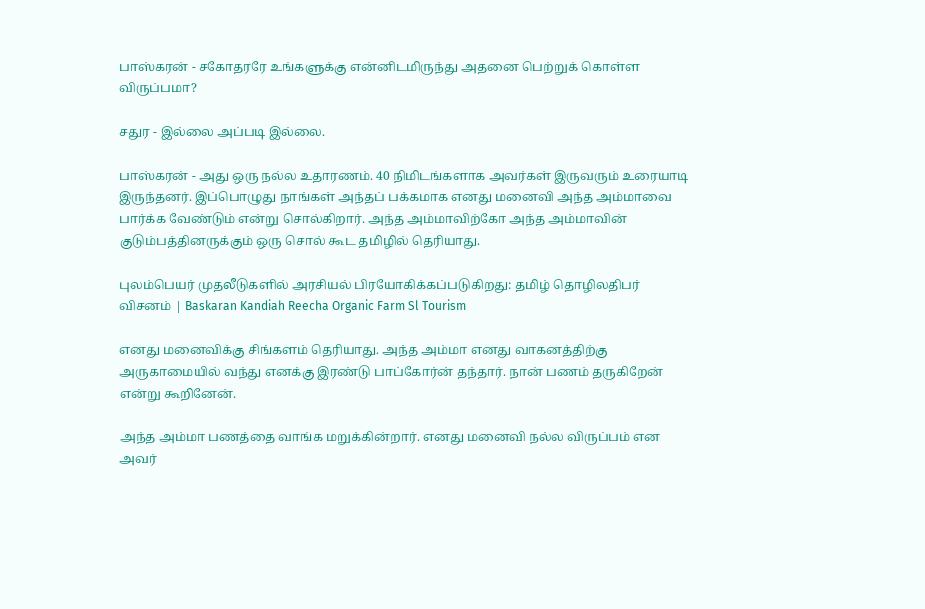பாஸ்கரன் - சகோதரரே உங்களுக்கு என்னிடமிருந்து அதனை பெற்றுக் கொள்ள விருப்பமா?

சதுர - இல்லை அப்படி இல்லை.

பாஸ்கரன் - அது ஒரு நல்ல உதாரணம். 40 நிமிடங்களாக அவர்கள் இருவரும் உரையாடி இருந்தனர். இப்பொழுது நாங்கள் அந்தப் பக்கமாக எனது மனைவி அந்த அம்மாவை பார்க்க வேண்டும் என்று சொல்கிறார். அந்த அம்மாவிற்கோ அந்த அம்மாவின் குடும்பத்தினருக்கும் ஒரு சொல் கூட தமிழில் தெரியாது.

புலம்பெயர் முதலீடுகளில் அரசியல் பிரயோகிக்கப்படுகிறது: தமிழ் தொழிலதிபர் விசனம் | Baskaran Kandiah Reecha Organic Farm Sl Tourism

எனது மனைவிக்கு சிங்களம் தெரியாது. அந்த அம்மா எனது வாகனத்திற்கு அருகாமையில் வந்து எனக்கு இரண்டு பாப்கோர்ன் தந்தார். நான் பணம் தருகிறேன் என்று கூறினேன்.

அந்த அம்மா பணத்தை வாங்க மறுக்கின்றார். எனது மனைவி நல்ல விருப்பம் என அவர்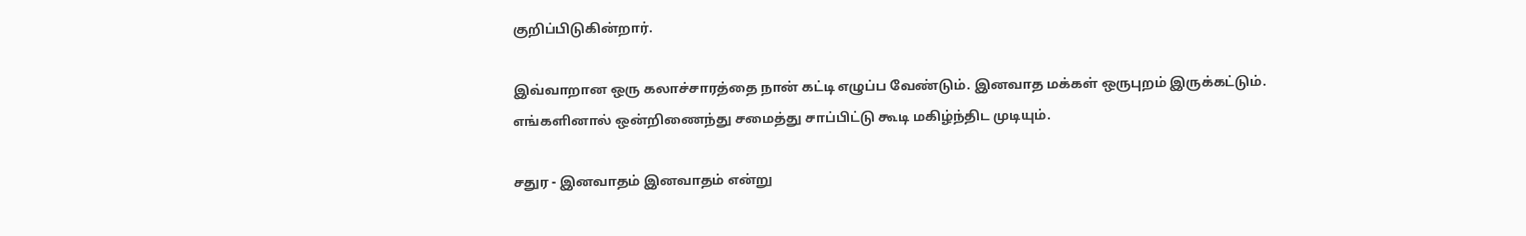குறிப்பிடுகின்றார்.

இவ்வாறான ஒரு கலாச்சாரத்தை நான் கட்டி எழுப்ப வேண்டும். இனவாத மக்கள் ஒருபுறம் இருக்கட்டும். எங்களினால் ஒன்றிணைந்து சமைத்து சாப்பிட்டு கூடி மகிழ்ந்திட முடியும்.

சதுர - இனவாதம் இனவாதம் என்று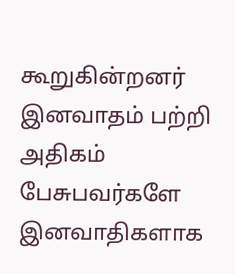கூறுகின்றனர் இனவாதம் பற்றி அதிகம் பேசுபவர்களே இனவாதிகளாக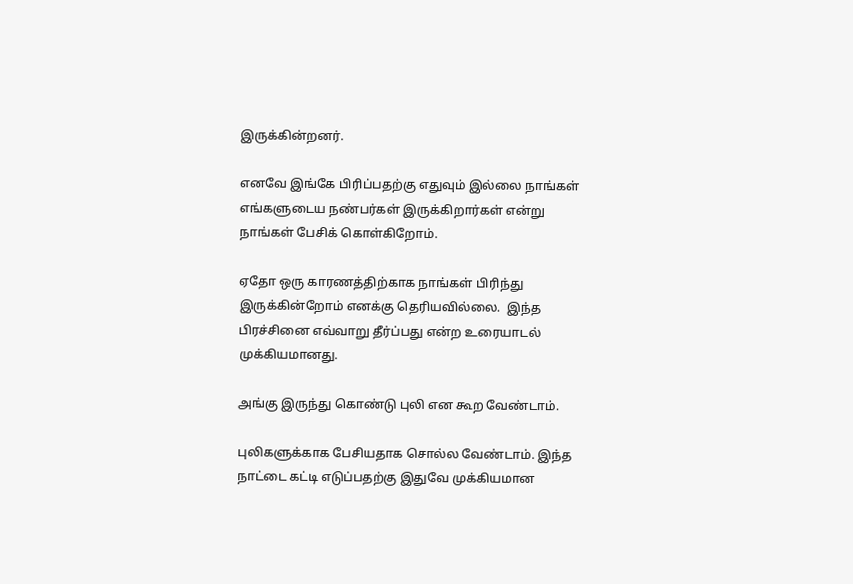இருக்கின்றனர்.

எனவே இங்கே பிரிப்பதற்கு எதுவும் இல்லை நாங்கள் எங்களுடைய நண்பர்கள் இருக்கிறார்கள் என்று நாங்கள் பேசிக் கொள்கிறோம்.

ஏதோ ஒரு காரணத்திற்காக நாங்கள் பிரிந்து இருக்கின்றோம் எனக்கு தெரியவில்லை.  இந்த பிரச்சினை எவ்வாறு தீர்ப்பது என்ற உரையாடல் முக்கியமானது.

அங்கு இருந்து கொண்டு புலி என கூற வேண்டாம்.

புலிகளுக்காக பேசியதாக சொல்ல வேண்டாம். இந்த நாட்டை கட்டி எடுப்பதற்கு இதுவே முக்கியமான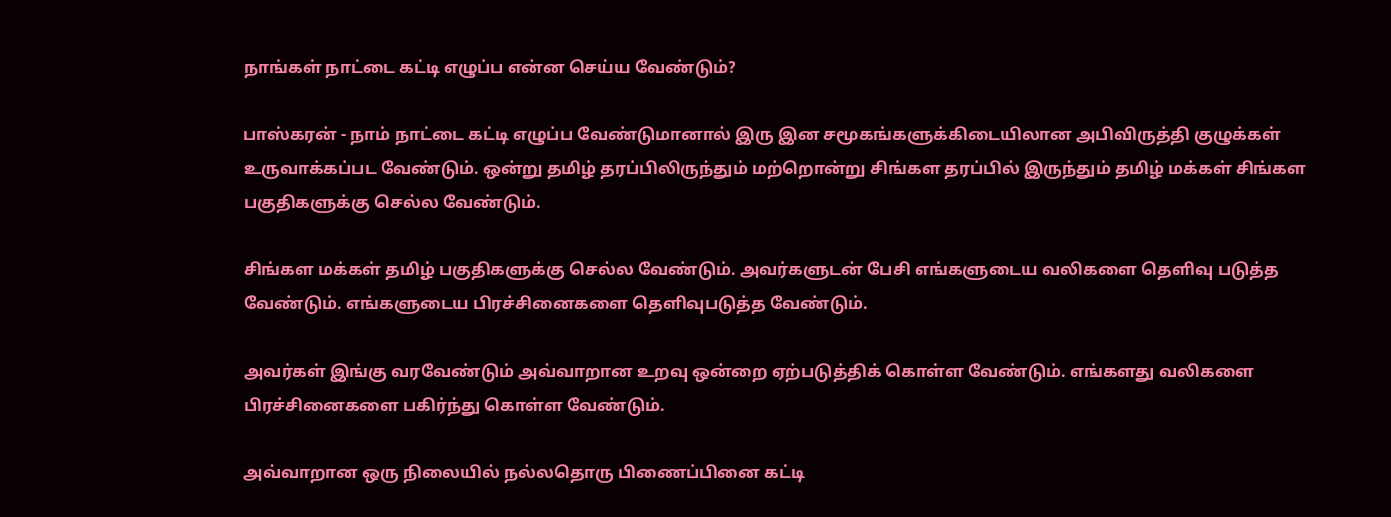நாங்கள் நாட்டை கட்டி எழுப்ப என்ன செய்ய வேண்டும்?

பாஸ்கரன் - நாம் நாட்டை கட்டி எழுப்ப வேண்டுமானால் இரு இன சமூகங்களுக்கிடையிலான அபிவிருத்தி குழுக்கள் உருவாக்கப்பட வேண்டும். ஒன்று தமிழ் தரப்பிலிருந்தும் மற்றொன்று சிங்கள தரப்பில் இருந்தும் தமிழ் மக்கள் சிங்கள பகுதிகளுக்கு செல்ல வேண்டும்.

சிங்கள மக்கள் தமிழ் பகுதிகளுக்கு செல்ல வேண்டும். அவர்களுடன் பேசி எங்களுடைய வலிகளை தெளிவு படுத்த வேண்டும். எங்களுடைய பிரச்சினைகளை தெளிவுபடுத்த வேண்டும்.

அவர்கள் இங்கு வரவேண்டும் அவ்வாறான உறவு ஒன்றை ஏற்படுத்திக் கொள்ள வேண்டும். எங்களது வலிகளை பிரச்சினைகளை பகிர்ந்து கொள்ள வேண்டும்.

அவ்வாறான ஒரு நிலையில் நல்லதொரு பிணைப்பினை கட்டி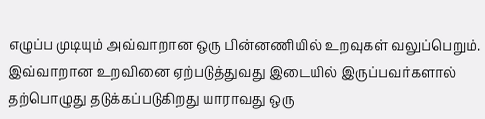எழுப்ப முடியும் அவ்வாறான ஒரு பின்னணியில் உறவுகள் வலுப்பெறும். இவ்வாறான உறவினை ஏற்படுத்துவது இடையில் இருப்பவர்களால் தற்பொழுது தடுக்கப்படுகிறது யாராவது ஒரு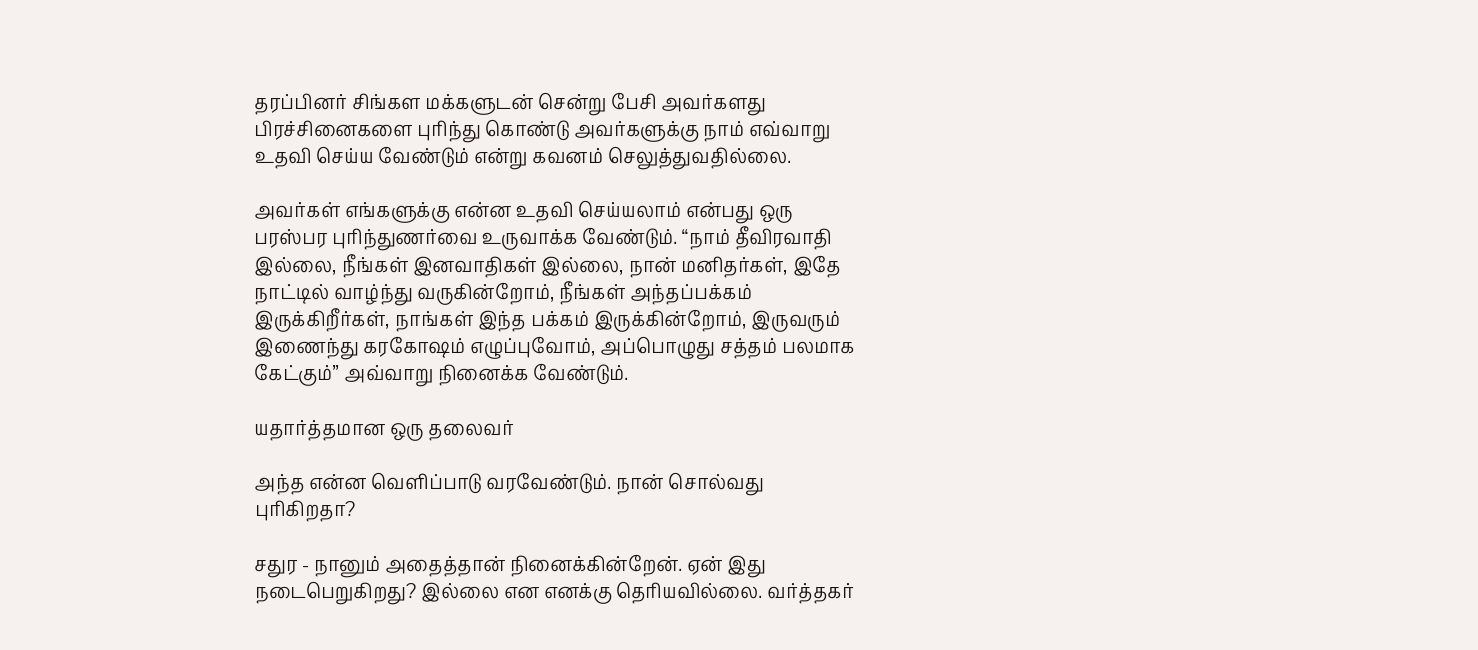தரப்பினர் சிங்கள மக்களுடன் சென்று பேசி அவர்களது பிரச்சினைகளை புரிந்து கொண்டு அவர்களுக்கு நாம் எவ்வாறு உதவி செய்ய வேண்டும் என்று கவனம் செலுத்துவதில்லை.

அவர்கள் எங்களுக்கு என்ன உதவி செய்யலாம் என்பது ஒரு பரஸ்பர புரிந்துணர்வை உருவாக்க வேண்டும். “நாம் தீவிரவாதி இல்லை, நீங்கள் இனவாதிகள் இல்லை, நான் மனிதர்கள், இதே நாட்டில் வாழ்ந்து வருகின்றோம், நீங்கள் அந்தப்பக்கம் இருக்கிறீர்கள், நாங்கள் இந்த பக்கம் இருக்கின்றோம், இருவரும் இணைந்து கரகோஷம் எழுப்புவோம், அப்பொழுது சத்தம் பலமாக கேட்கும்” அவ்வாறு நினைக்க வேண்டும்.

யதார்த்தமான ஒரு தலைவர்

அந்த என்ன வெளிப்பாடு வரவேண்டும். நான் சொல்வது புரிகிறதா?

சதுர - நானும் அதைத்தான் நினைக்கின்றேன். ஏன் இது நடைபெறுகிறது? இல்லை என எனக்கு தெரியவில்லை. வர்த்தகர்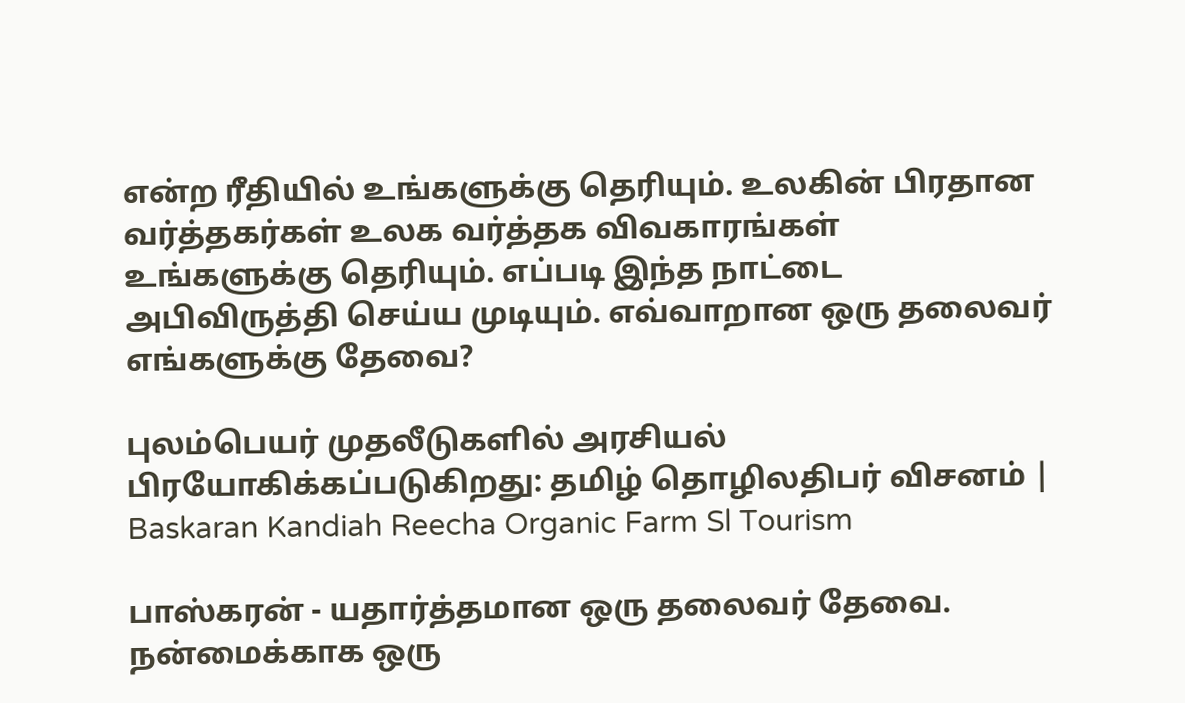என்ற ரீதியில் உங்களுக்கு தெரியும். உலகின் பிரதான வர்த்தகர்கள் உலக வர்த்தக விவகாரங்கள் உங்களுக்கு தெரியும். எப்படி இந்த நாட்டை அபிவிருத்தி செய்ய முடியும். எவ்வாறான ஒரு தலைவர் எங்களுக்கு தேவை?

புலம்பெயர் முதலீடுகளில் அரசியல் பிரயோகிக்கப்படுகிறது: தமிழ் தொழிலதிபர் விசனம் | Baskaran Kandiah Reecha Organic Farm Sl Tourism

பாஸ்கரன் - யதார்த்தமான ஒரு தலைவர் தேவை. நன்மைக்காக ஒரு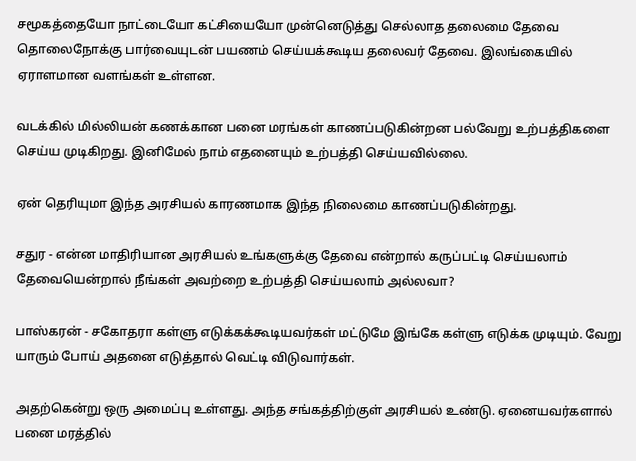சமூகத்தையோ நாட்டையோ கட்சியையோ முன்னெடுத்து செல்லாத தலைமை தேவை தொலைநோக்கு பார்வையுடன் பயணம் செய்யக்கூடிய தலைவர் தேவை. இலங்கையில் ஏராளமான வளங்கள் உள்ளன.

வடக்கில் மில்லியன் கணக்கான பனை மரங்கள் காணப்படுகின்றன பல்வேறு உற்பத்திகளை செய்ய முடிகிறது. இனிமேல் நாம் எதனையும் உற்பத்தி செய்யவில்லை.

ஏன் தெரியுமா இந்த அரசியல் காரணமாக இந்த நிலைமை காணப்படுகின்றது.

சதுர - என்ன மாதிரியான அரசியல் உங்களுக்கு தேவை என்றால் கருப்பட்டி செய்யலாம் தேவையென்றால் நீங்கள் அவற்றை உற்பத்தி செய்யலாம் அல்லவா?

பாஸ்கரன் - சகோதரா கள்ளு எடுக்கக்கூடியவர்கள் மட்டுமே இங்கே கள்ளு எடுக்க முடியும். வேறு யாரும் போய் அதனை எடுத்தால் வெட்டி விடுவார்கள்.

அதற்கென்று ஒரு அமைப்பு உள்ளது. அந்த சங்கத்திற்குள் அரசியல் உண்டு. ஏனையவர்களால் பனை மரத்தில்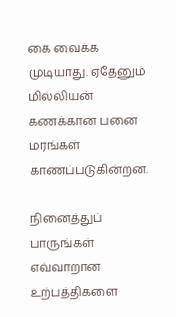கை வைக்க முடியாது. ஏதேனும் மில்லியன் கணக்கான பனை மரங்கள் காணப்படுகின்றன.

நினைத்துப் பாருங்கள் எவ்வாறான உற்பத்திகளை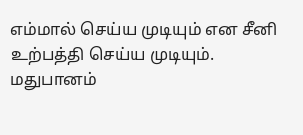எம்மால் செய்ய முடியும் என சீனி உற்பத்தி செய்ய முடியும். மதுபானம்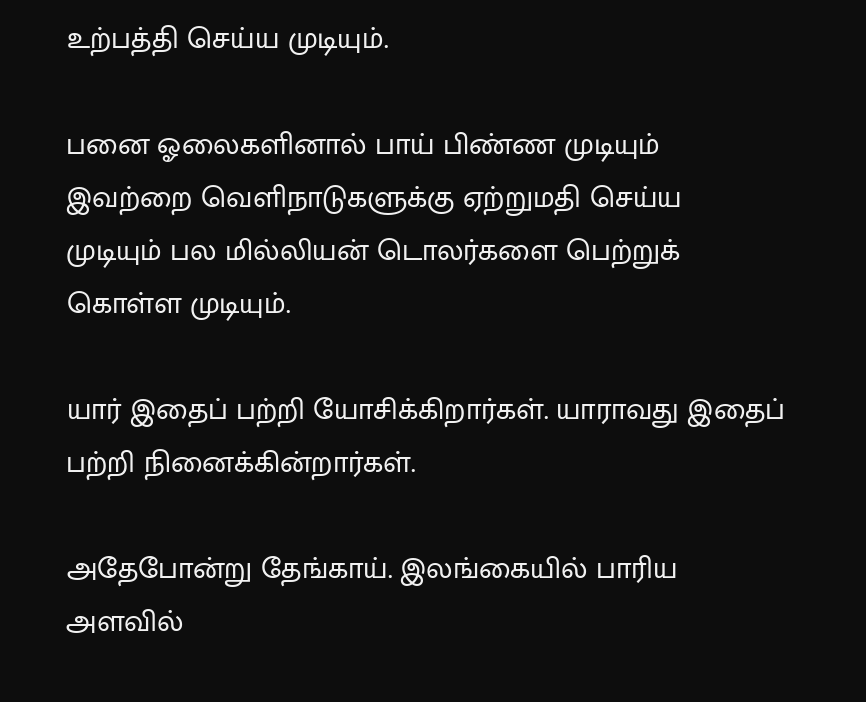உற்பத்தி செய்ய முடியும்.

பனை ஓலைகளினால் பாய் பிண்ண முடியும் இவற்றை வெளிநாடுகளுக்கு ஏற்றுமதி செய்ய முடியும் பல மில்லியன் டொலர்களை பெற்றுக் கொள்ள முடியும்.

யார் இதைப் பற்றி யோசிக்கிறார்கள். யாராவது இதைப் பற்றி நினைக்கின்றார்கள்.

அதேபோன்று தேங்காய். இலங்கையில் பாரிய அளவில்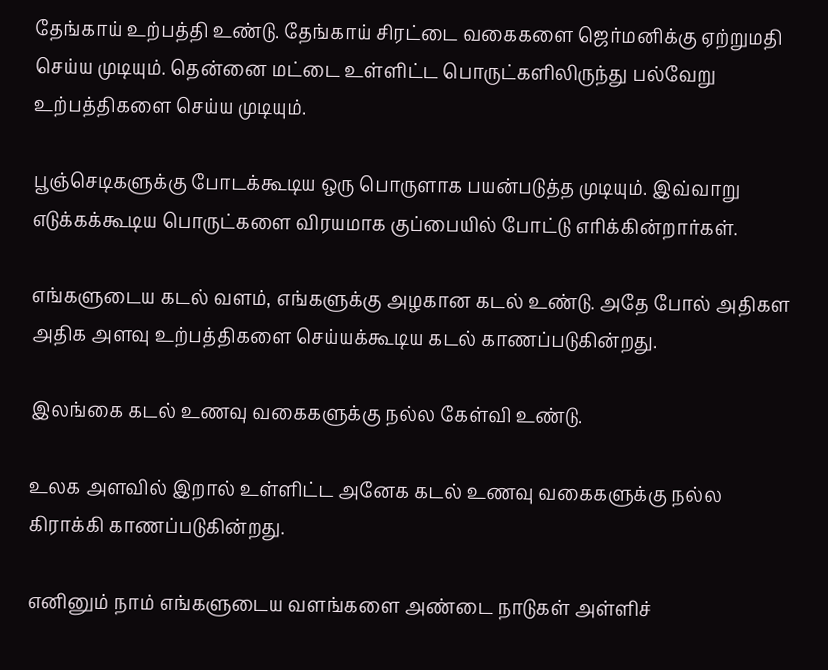தேங்காய் உற்பத்தி உண்டு. தேங்காய் சிரட்டை வகைகளை ஜெர்மனிக்கு ஏற்றுமதி செய்ய முடியும். தென்னை மட்டை உள்ளிட்ட பொருட்களிலிருந்து பல்வேறு உற்பத்திகளை செய்ய முடியும்.

பூஞ்செடிகளுக்கு போடக்கூடிய ஒரு பொருளாக பயன்படுத்த முடியும். இவ்வாறு எடுக்கக்கூடிய பொருட்களை விரயமாக குப்பையில் போட்டு எரிக்கின்றார்கள்.

எங்களுடைய கடல் வளம், எங்களுக்கு அழகான கடல் உண்டு. அதே போல் அதிகள அதிக அளவு உற்பத்திகளை செய்யக்கூடிய கடல் காணப்படுகின்றது.

இலங்கை கடல் உணவு வகைகளுக்கு நல்ல கேள்வி உண்டு.

உலக அளவில் இறால் உள்ளிட்ட அனேக கடல் உணவு வகைகளுக்கு நல்ல கிராக்கி காணப்படுகின்றது.

எனினும் நாம் எங்களுடைய வளங்களை அண்டை நாடுகள் அள்ளிச்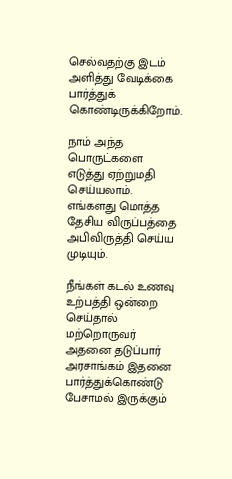செல்வதற்கு இடம் அளித்து வேடிக்கை பார்த்துக் கொண்டிருக்கிறோம்.

நாம் அந்த பொருட்களை எடுத்து ஏற்றுமதி செய்யலாம். எங்களது மொத்த தேசிய விருப்பத்தை அபிவிருத்தி செய்ய முடியும்.

நீங்கள் கடல் உணவு உற்பத்தி ஒன்றை செய்தால் மற்றொருவர் அதனை தடுப்பார் அரசாங்கம் இதனை பார்த்துக்கொண்டு பேசாமல் இருக்கும்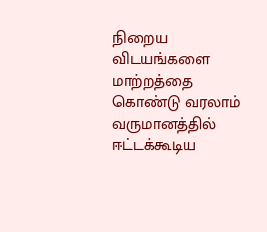நிறைய விடயங்களை மாற்றத்தை கொண்டு வரலாம் வருமானத்தில் ஈட்டக்கூடிய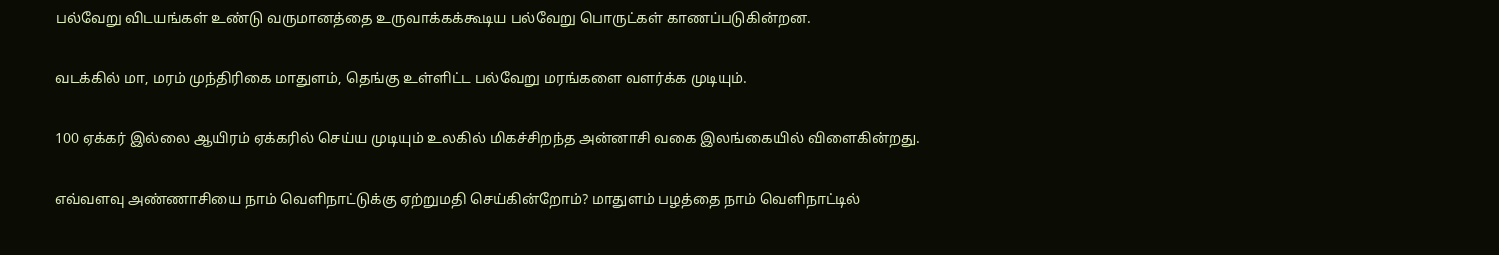பல்வேறு விடயங்கள் உண்டு வருமானத்தை உருவாக்கக்கூடிய பல்வேறு பொருட்கள் காணப்படுகின்றன.

வடக்கில் மா, மரம் முந்திரிகை மாதுளம், தெங்கு உள்ளிட்ட பல்வேறு மரங்களை வளர்க்க முடியும்.

100 ஏக்கர் இல்லை ஆயிரம் ஏக்கரில் செய்ய முடியும் உலகில் மிகச்சிறந்த அன்னாசி வகை இலங்கையில் விளைகின்றது.

எவ்வளவு அண்ணாசியை நாம் வெளிநாட்டுக்கு ஏற்றுமதி செய்கின்றோம்? மாதுளம் பழத்தை நாம் வெளிநாட்டில்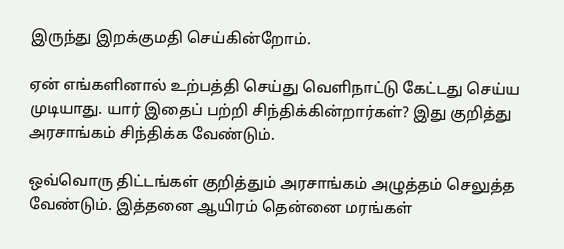இருந்து இறக்குமதி செய்கின்றோம்.

ஏன் எங்களினால் உற்பத்தி செய்து வெளிநாட்டு கேட்டது செய்ய முடியாது. யார் இதைப் பற்றி சிந்திக்கின்றார்கள்? இது குறித்து அரசாங்கம் சிந்திக்க வேண்டும்.

ஒவ்வொரு திட்டங்கள் குறித்தும் அரசாங்கம் அழுத்தம் செலுத்த வேண்டும். இத்தனை ஆயிரம் தென்னை மரங்கள்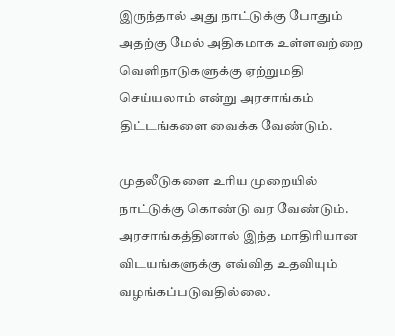இருந்தால் அது நாட்டுக்கு போதும் அதற்கு மேல் அதிகமாக உள்ளவற்றை வெளிநாடுகளுக்கு ஏற்றுமதி செய்யலாம் என்று அரசாங்கம் திட்டங்களை வைக்க வேண்டும்.

முதலீடுகளை உரிய முறையில் நாட்டுக்கு கொண்டு வர வேண்டும். அரசாங்கத்தினால் இந்த மாதிரியான விடயங்களுக்கு எவ்வித உதவியும் வழங்கப்படுவதில்லை.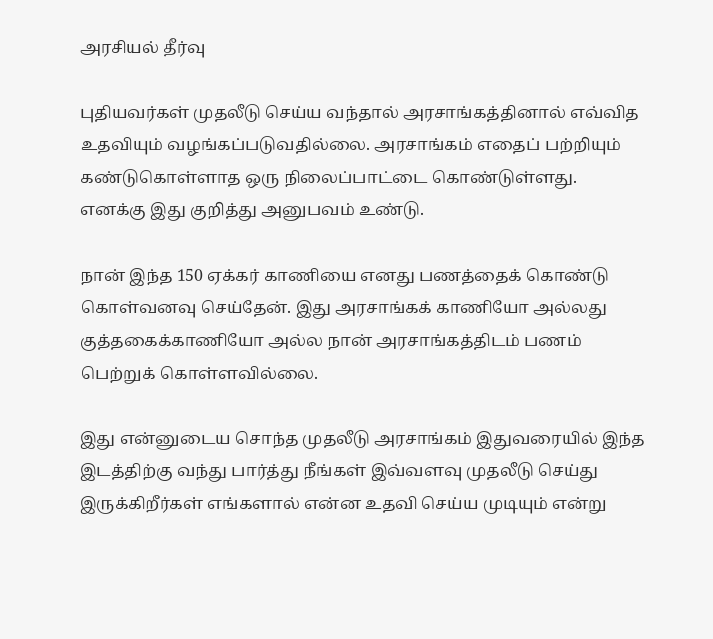அரசியல் தீர்வு

புதியவர்கள் முதலீடு செய்ய வந்தால் அரசாங்கத்தினால் எவ்வித உதவியும் வழங்கப்படுவதில்லை. அரசாங்கம் எதைப் பற்றியும் கண்டுகொள்ளாத ஒரு நிலைப்பாட்டை கொண்டுள்ளது. எனக்கு இது குறித்து அனுபவம் உண்டு.

நான் இந்த 150 ஏக்கர் காணியை எனது பணத்தைக் கொண்டு கொள்வனவு செய்தேன். இது அரசாங்கக் காணியோ அல்லது குத்தகைக்காணியோ அல்ல நான் அரசாங்கத்திடம் பணம் பெற்றுக் கொள்ளவில்லை.

இது என்னுடைய சொந்த முதலீடு அரசாங்கம் இதுவரையில் இந்த இடத்திற்கு வந்து பார்த்து நீங்கள் இவ்வளவு முதலீடு செய்து இருக்கிறீர்கள் எங்களால் என்ன உதவி செய்ய முடியும் என்று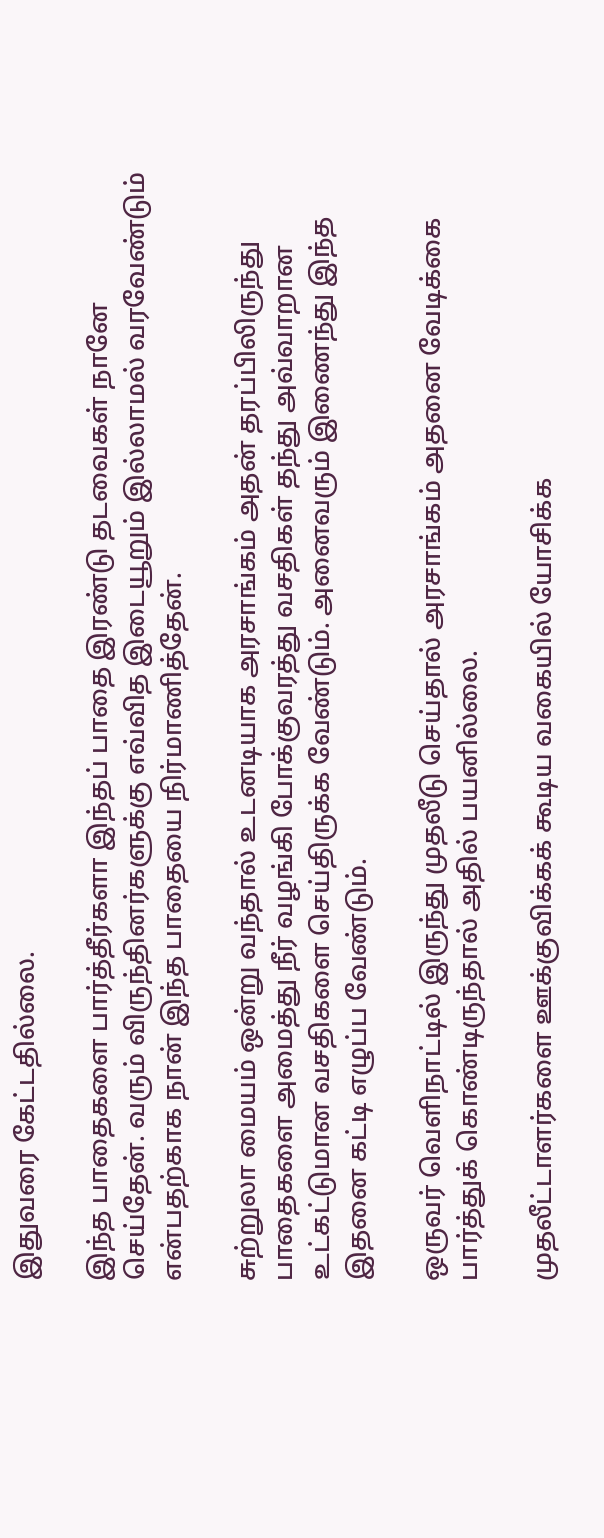இதுவரை கேட்டதில்லை.

இந்த பாதைகளை பார்த்தீர்களா இந்தப் பாதை இரண்டு தடவைகள் நானே செய்தேன். வரும் விருந்தினர்களுக்கு எவ்வித இடையூறும் இல்லாமல் வரவேண்டும் என்பதற்காக நான் இந்த பாதையை நிர்மாணித்தேன்.

சுற்றுலா மையம் ஒன்று வந்தால் உடனடியாக அரசாங்கம் அதன் தரப்பிலிருந்து பாதைகளை அமைத்து நீர் வழங்கி போக்குவரத்து வசதிகள் தந்து அவ்வாறான உட்கட்டுமான வசதிகளை செய்திருக்க வேண்டும். அனைவரும் இணைந்து இந்த இதனை கட்டி எழுப்ப வேண்டும்.

ஒருவர் வெளிநாட்டில் இருந்து முதலீடு செய்தால் அரசாங்கம் அதனை வேடிக்கை பார்த்துக் கொண்டிருந்தால் அதில் பயனில்லை.

முதலீட்டாளர்களை ஊக்குவிக்கக் கூடிய வகையில் யோசிக்க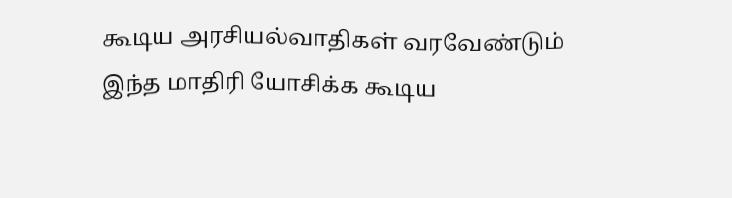கூடிய அரசியல்வாதிகள் வரவேண்டும் இந்த மாதிரி யோசிக்க கூடிய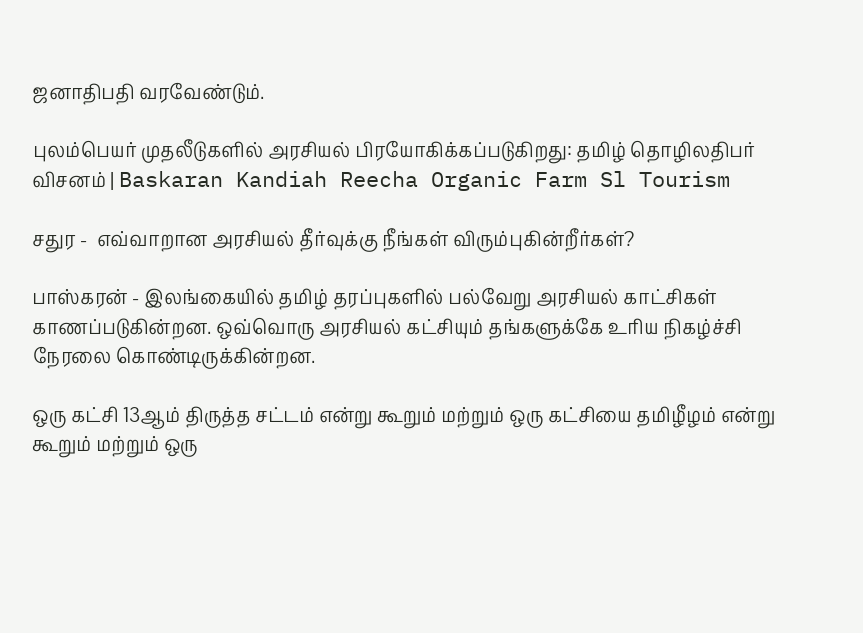ஜனாதிபதி வரவேண்டும்.

புலம்பெயர் முதலீடுகளில் அரசியல் பிரயோகிக்கப்படுகிறது: தமிழ் தொழிலதிபர் விசனம் | Baskaran Kandiah Reecha Organic Farm Sl Tourism

சதுர -  எவ்வாறான அரசியல் தீர்வுக்கு நீங்கள் விரும்புகின்றீர்கள்?

பாஸ்கரன் - இலங்கையில் தமிழ் தரப்புகளில் பல்வேறு அரசியல் காட்சிகள் காணப்படுகின்றன. ஒவ்வொரு அரசியல் கட்சியும் தங்களுக்கே உரிய நிகழ்ச்சி நேரலை கொண்டிருக்கின்றன.

ஒரு கட்சி 13ஆம் திருத்த சட்டம் என்று கூறும் மற்றும் ஒரு கட்சியை தமிழீழம் என்று கூறும் மற்றும் ஒரு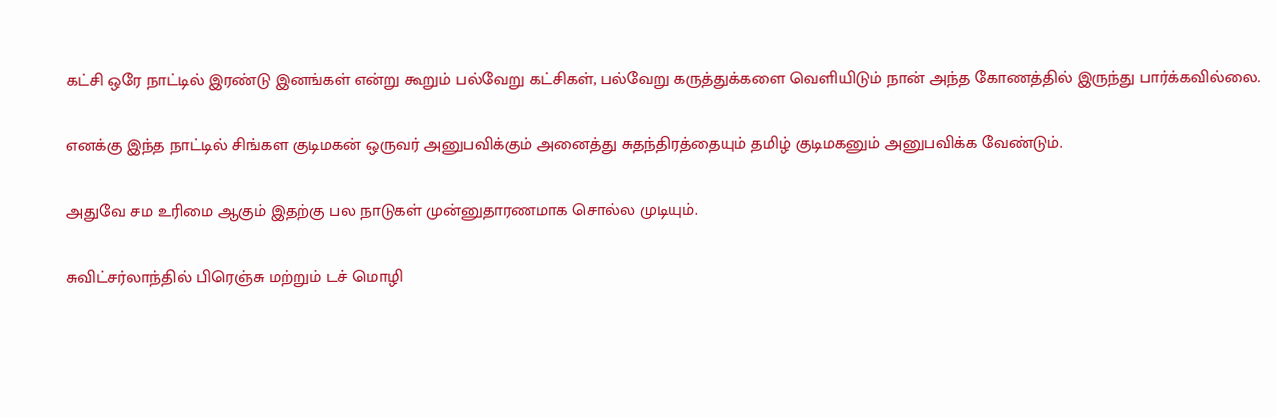கட்சி ஒரே நாட்டில் இரண்டு இனங்கள் என்று கூறும் பல்வேறு கட்சிகள், பல்வேறு கருத்துக்களை வெளியிடும் நான் அந்த கோணத்தில் இருந்து பார்க்கவில்லை.

எனக்கு இந்த நாட்டில் சிங்கள குடிமகன் ஒருவர் அனுபவிக்கும் அனைத்து சுதந்திரத்தையும் தமிழ் குடிமகனும் அனுபவிக்க வேண்டும்.

அதுவே சம உரிமை ஆகும் இதற்கு பல நாடுகள் முன்னுதாரணமாக சொல்ல முடியும்.

சுவிட்சர்லாந்தில் பிரெஞ்சு மற்றும் டச் மொழி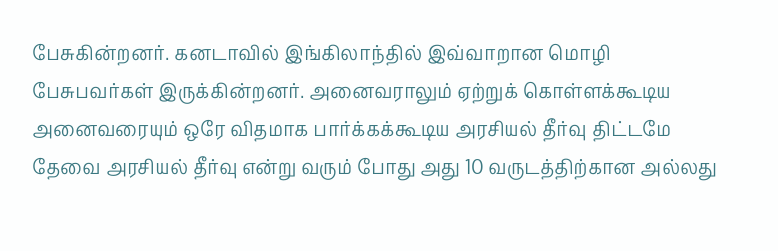பேசுகின்றனர். கனடாவில் இங்கிலாந்தில் இவ்வாறான மொழி பேசுபவர்கள் இருக்கின்றனர். அனைவராலும் ஏற்றுக் கொள்ளக்கூடிய அனைவரையும் ஒரே விதமாக பார்க்கக்கூடிய அரசியல் தீர்வு திட்டமே தேவை அரசியல் தீர்வு என்று வரும் போது அது 10 வருடத்திற்கான அல்லது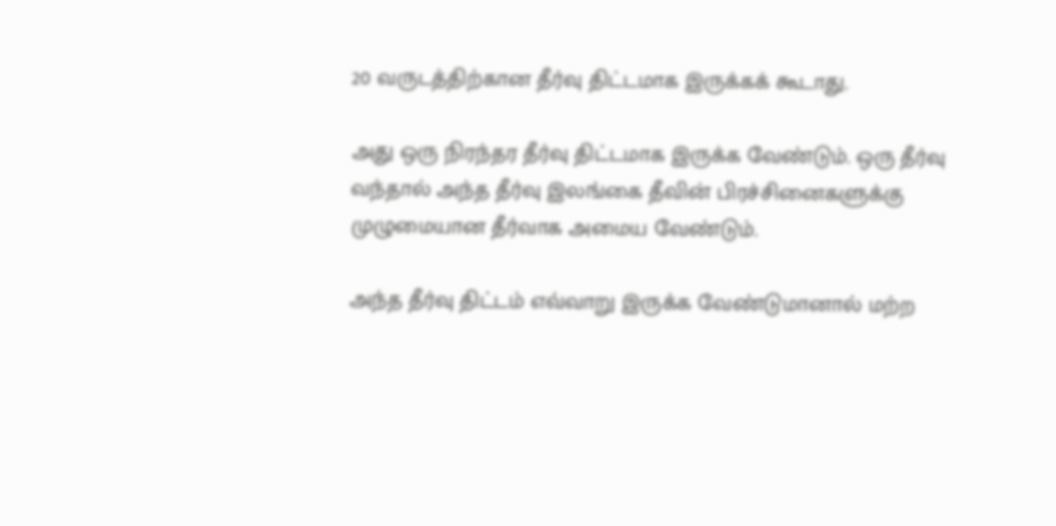20 வருடத்திற்கான தீர்வு திட்டமாக இருக்கக் கூடாது.

அது ஒரு நிரந்தர தீர்வு திட்டமாக இருக்க வேண்டும். ஒரு தீர்வு வந்தால் அந்த தீர்வு இலங்கை தீவின் பிரச்சினைகளுக்கு முழுமையான தீர்வாக அமைய வேண்டும்.

அந்த தீர்வு திட்டம் எவ்வாறு இருக்க வேண்டுமானால் மற்ற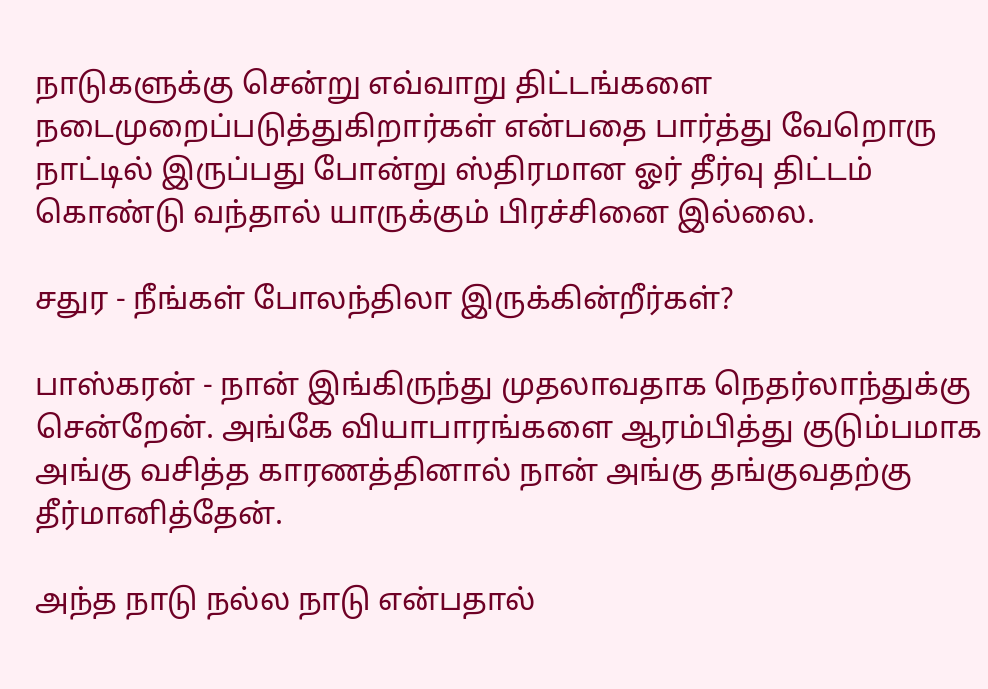நாடுகளுக்கு சென்று எவ்வாறு திட்டங்களை நடைமுறைப்படுத்துகிறார்கள் என்பதை பார்த்து வேறொரு நாட்டில் இருப்பது போன்று ஸ்திரமான ஓர் தீர்வு திட்டம் கொண்டு வந்தால் யாருக்கும் பிரச்சினை இல்லை.

சதுர - நீங்கள் போலந்திலா இருக்கின்றீர்கள்?

பாஸ்கரன் - நான் இங்கிருந்து முதலாவதாக நெதர்லாந்துக்கு சென்றேன். அங்கே வியாபாரங்களை ஆரம்பித்து குடும்பமாக அங்கு வசித்த காரணத்தினால் நான் அங்கு தங்குவதற்கு தீர்மானித்தேன்.

அந்த நாடு நல்ல நாடு என்பதால்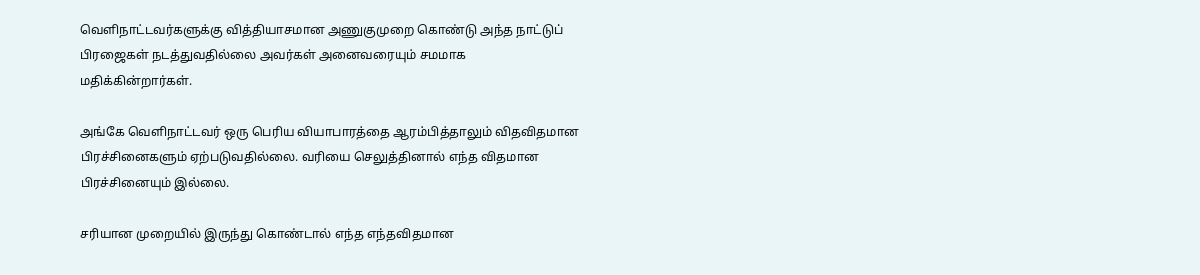வெளிநாட்டவர்களுக்கு வித்தியாசமான அணுகுமுறை கொண்டு அந்த நாட்டுப் பிரஜைகள் நடத்துவதில்லை அவர்கள் அனைவரையும் சமமாக மதிக்கின்றார்கள்.

அங்கே வெளிநாட்டவர் ஒரு பெரிய வியாபாரத்தை ஆரம்பித்தாலும் விதவிதமான பிரச்சினைகளும் ஏற்படுவதில்லை. வரியை செலுத்தினால் எந்த விதமான பிரச்சினையும் இல்லை.

சரியான முறையில் இருந்து கொண்டால் எந்த எந்தவிதமான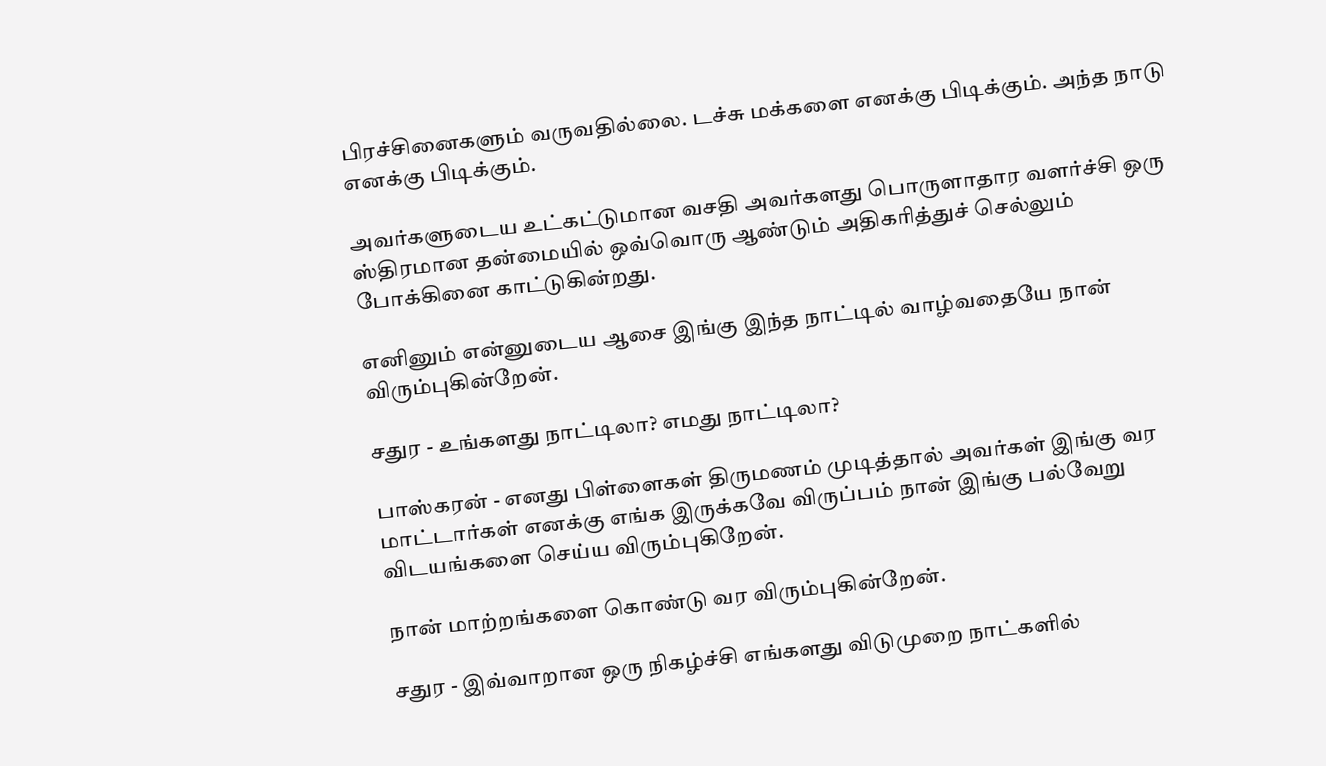பிரச்சினைகளும் வருவதில்லை. டச்சு மக்களை எனக்கு பிடிக்கும். அந்த நாடு எனக்கு பிடிக்கும்.

அவர்களுடைய உட்கட்டுமான வசதி அவர்களது பொருளாதார வளர்ச்சி ஒரு ஸ்திரமான தன்மையில் ஒவ்வொரு ஆண்டும் அதிகரித்துச் செல்லும் போக்கினை காட்டுகின்றது.

எனினும் என்னுடைய ஆசை இங்கு இந்த நாட்டில் வாழ்வதையே நான் விரும்புகின்றேன்.

சதுர - உங்களது நாட்டிலா? எமது நாட்டிலா?

பாஸ்கரன் - எனது பிள்ளைகள் திருமணம் முடித்தால் அவர்கள் இங்கு வர மாட்டார்கள் எனக்கு எங்க இருக்கவே விருப்பம் நான் இங்கு பல்வேறு விடயங்களை செய்ய விரும்புகிறேன்.

நான் மாற்றங்களை கொண்டு வர விரும்புகின்றேன்.

சதுர - இவ்வாறான ஒரு நிகழ்ச்சி எங்களது விடுமுறை நாட்களில்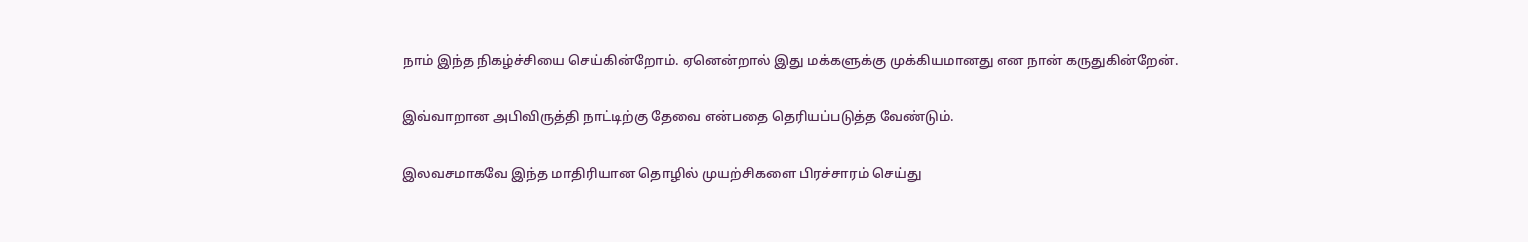நாம் இந்த நிகழ்ச்சியை செய்கின்றோம். ஏனென்றால் இது மக்களுக்கு முக்கியமானது என நான் கருதுகின்றேன்.

இவ்வாறான அபிவிருத்தி நாட்டிற்கு தேவை என்பதை தெரியப்படுத்த வேண்டும்.

இலவசமாகவே இந்த மாதிரியான தொழில் முயற்சிகளை பிரச்சாரம் செய்து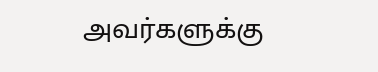அவர்களுக்கு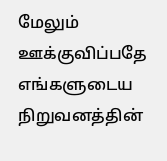மேலும் ஊக்குவிப்பதே எங்களுடைய நிறுவனத்தின்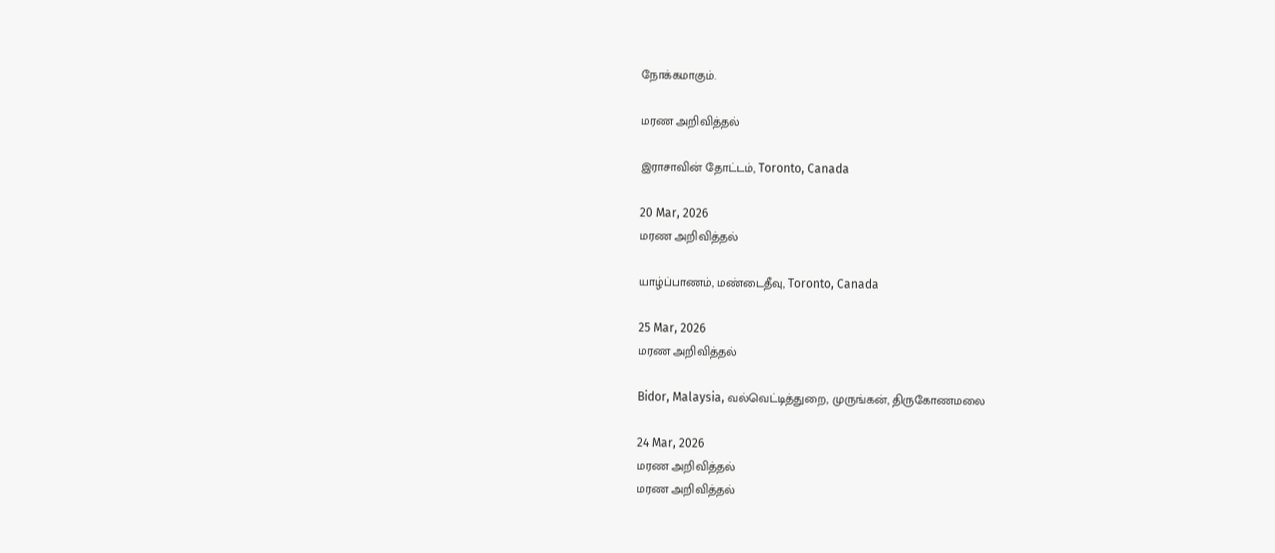நோக்கமாகும்.

மரண அறிவித்தல்

இராசாவின் தோட்டம், Toronto, Canada

20 Mar, 2026
மரண அறிவித்தல்

யாழ்ப்பாணம், மண்டைதீவு, Toronto, Canada

25 Mar, 2026
மரண அறிவித்தல்

Bidor, Malaysia, வல்வெட்டித்துறை, முருங்கன், திருகோணமலை

24 Mar, 2026
மரண அறிவித்தல்
மரண அறிவித்தல்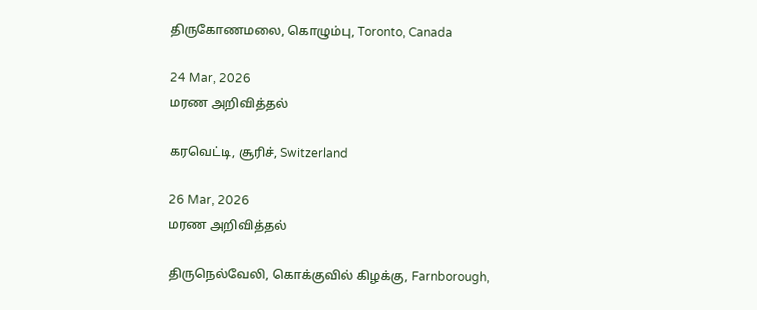திருகோணமலை, கொழும்பு, Toronto, Canada

24 Mar, 2026
மரண அறிவித்தல்

கரவெட்டி, சூரிச், Switzerland

26 Mar, 2026
மரண அறிவித்தல்

திருநெல்வேலி, கொக்குவில் கிழக்கு, Farnborough,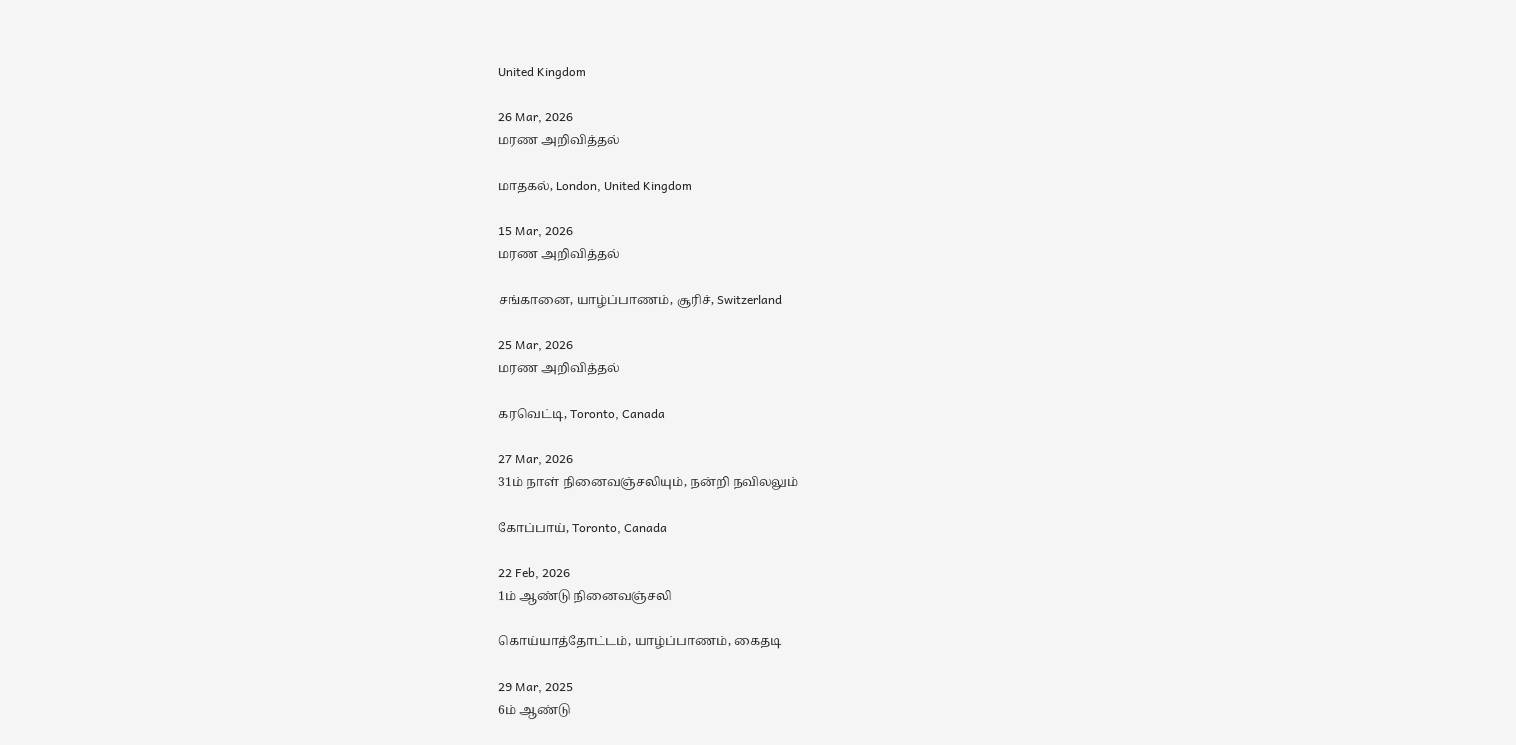United Kingdom

26 Mar, 2026
மரண அறிவித்தல்

மாதகல், London, United Kingdom

15 Mar, 2026
மரண அறிவித்தல்

சங்கானை, யாழ்ப்பாணம், சூரிச், Switzerland

25 Mar, 2026
மரண அறிவித்தல்

கரவெட்டி, Toronto, Canada

27 Mar, 2026
31ம் நாள் நினைவஞ்சலியும், நன்றி நவிலலும்

கோப்பாய், Toronto, Canada

22 Feb, 2026
1ம் ஆண்டு நினைவஞ்சலி

கொய்யாத்தோட்டம், யாழ்ப்பாணம், கைதடி

29 Mar, 2025
6ம் ஆண்டு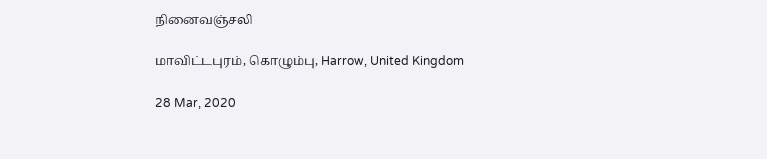நினைவஞ்சலி

மாவிட்டபுரம், கொழும்பு, Harrow, United Kingdom

28 Mar, 2020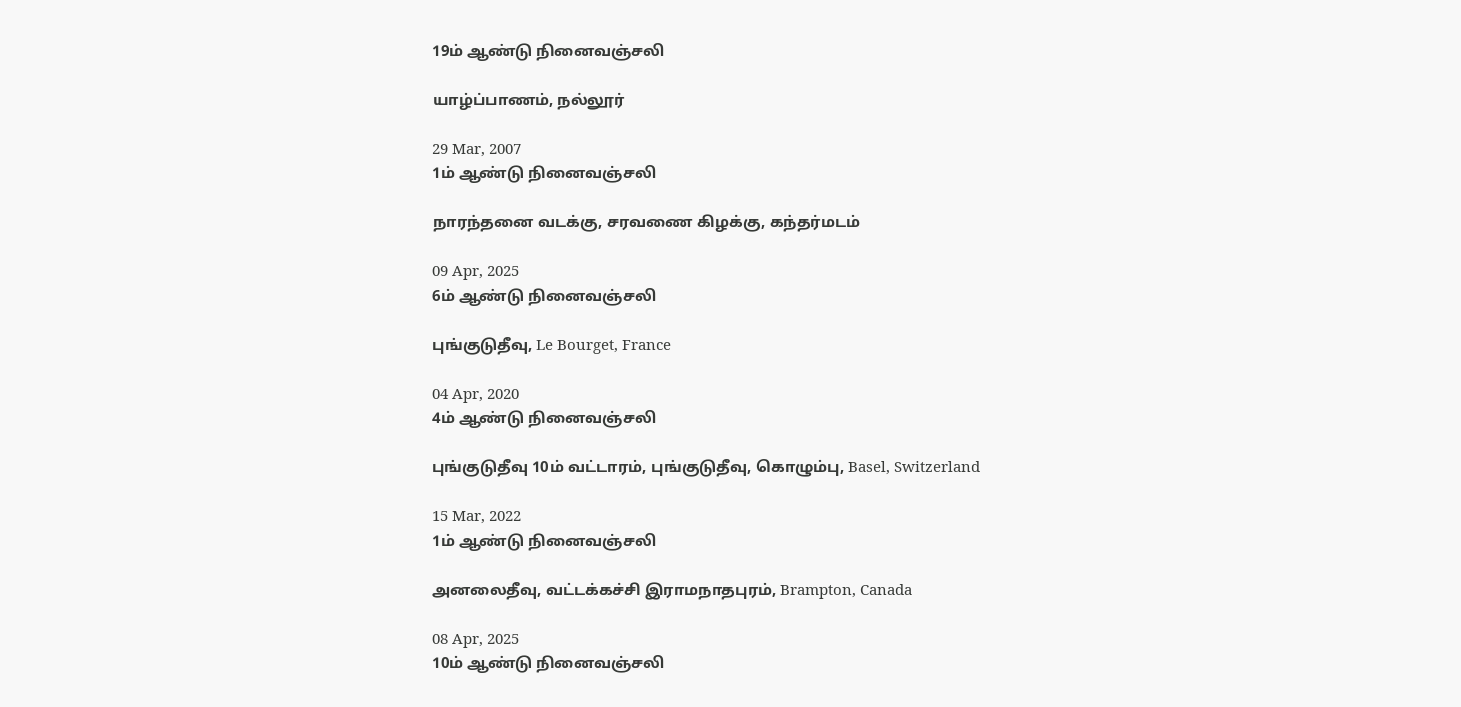19ம் ஆண்டு நினைவஞ்சலி

யாழ்ப்பாணம், நல்லூர்

29 Mar, 2007
1ம் ஆண்டு நினைவஞ்சலி

நாரந்தனை வடக்கு, சரவணை கிழக்கு, கந்தர்மடம்

09 Apr, 2025
6ம் ஆண்டு நினைவஞ்சலி

புங்குடுதீவு, Le Bourget, France

04 Apr, 2020
4ம் ஆண்டு நினைவஞ்சலி

புங்குடுதீவு 10ம் வட்டாரம், புங்குடுதீவு, கொழும்பு, Basel, Switzerland

15 Mar, 2022
1ம் ஆண்டு நினைவஞ்சலி

அனலைதீவு, வட்டக்கச்சி இராமநாதபுரம், Brampton, Canada

08 Apr, 2025
10ம் ஆண்டு நினைவஞ்சலி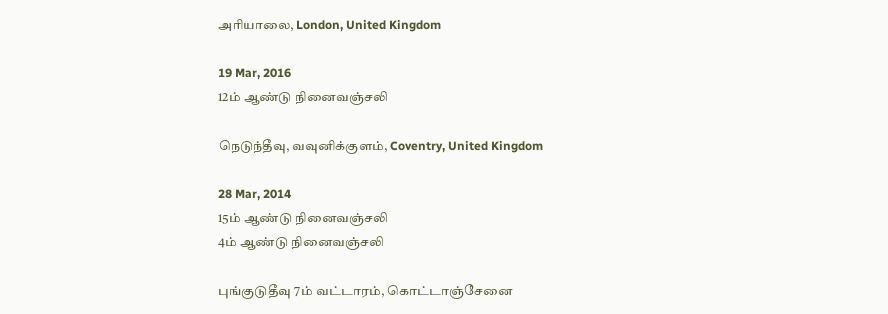அரியாலை, London, United Kingdom

19 Mar, 2016
12ம் ஆண்டு நினைவஞ்சலி

நெடுந்தீவு, வவுனிக்குளம், Coventry, United Kingdom

28 Mar, 2014
15ம் ஆண்டு நினைவஞ்சலி
4ம் ஆண்டு நினைவஞ்சலி

புங்குடுதீவு 7ம் வட்டாரம், கொட்டாஞ்சேனை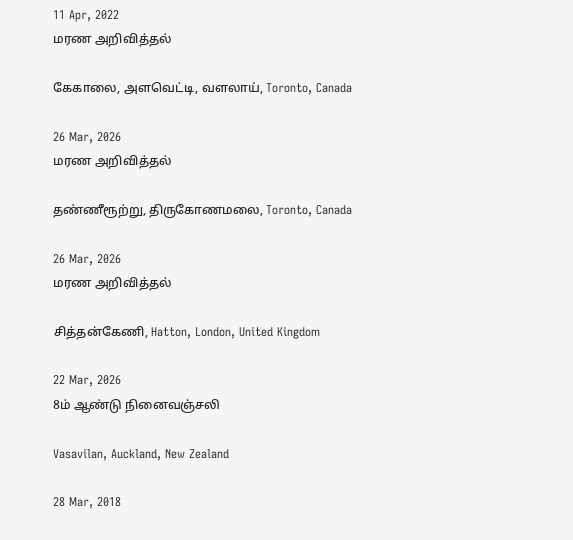11 Apr, 2022
மரண அறிவித்தல்

கேகாலை, அளவெட்டி, வளலாய், Toronto, Canada

26 Mar, 2026
மரண அறிவித்தல்

தண்ணீரூற்று, திருகோணமலை, Toronto, Canada

26 Mar, 2026
மரண அறிவித்தல்

சித்தன்கேணி, Hatton, London, United Kingdom

22 Mar, 2026
8ம் ஆண்டு நினைவஞ்சலி

Vasavilan, Auckland, New Zealand

28 Mar, 2018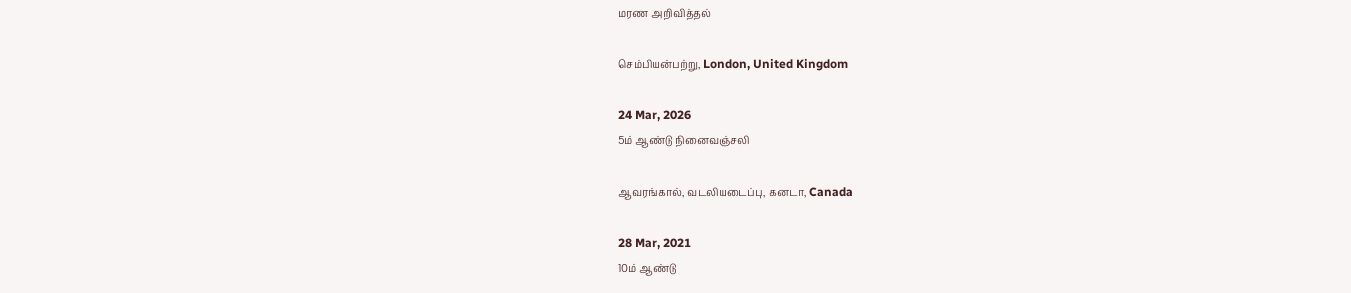மரண அறிவித்தல்

செம்பியன்பற்று, London, United Kingdom

24 Mar, 2026
5ம் ஆண்டு நினைவஞ்சலி

ஆவரங்கால், வடலியடைப்பு, கனடா, Canada

28 Mar, 2021
10ம் ஆண்டு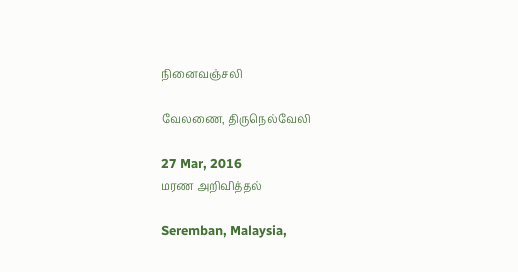நினைவஞ்சலி

வேலணை, திருநெல்வேலி

27 Mar, 2016
மரண அறிவித்தல்

Seremban, Malaysia,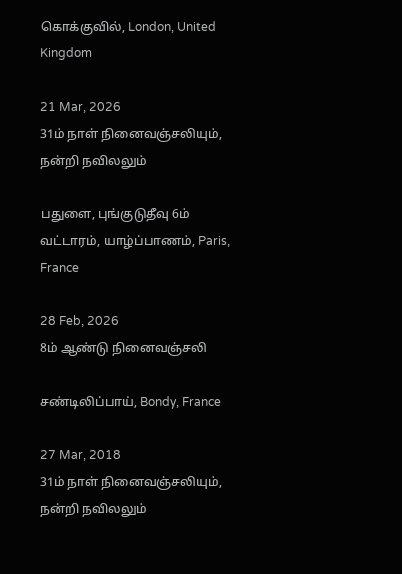கொக்குவில், London, United Kingdom

21 Mar, 2026
31ம் நாள் நினைவஞ்சலியும், நன்றி நவிலலும்

பதுளை, புங்குடுதீவு 6ம் வட்டாரம், யாழ்ப்பாணம், Paris, France

28 Feb, 2026
8ம் ஆண்டு நினைவஞ்சலி

சண்டிலிப்பாய், Bondy, France

27 Mar, 2018
31ம் நாள் நினைவஞ்சலியும், நன்றி நவிலலும்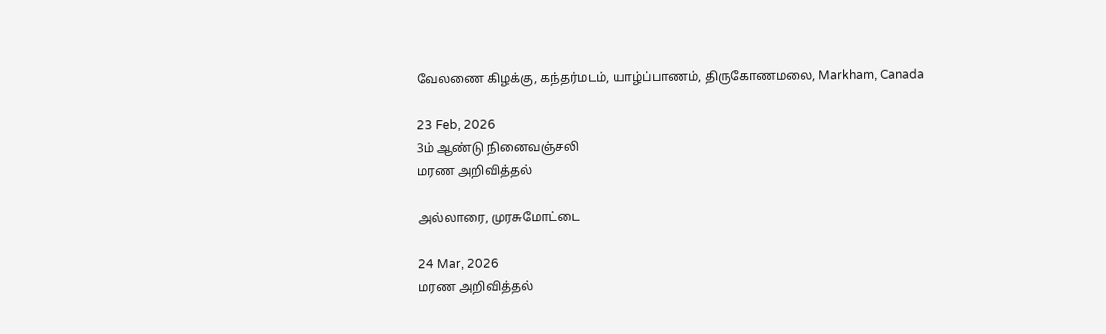வேலணை கிழக்கு, கந்தர்மடம், யாழ்ப்பாணம், திருகோணமலை, Markham, Canada

23 Feb, 2026
3ம் ஆண்டு நினைவஞ்சலி
மரண அறிவித்தல்

அல்லாரை, முரசுமோட்டை

24 Mar, 2026
மரண அறிவித்தல்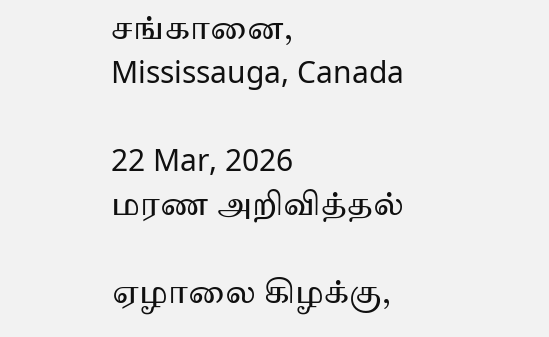சங்கானை, Mississauga, Canada

22 Mar, 2026
மரண அறிவித்தல்

ஏழாலை கிழக்கு,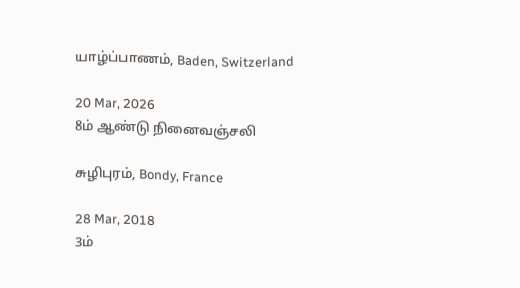யாழ்ப்பாணம், Baden, Switzerland

20 Mar, 2026
8ம் ஆண்டு நினைவஞ்சலி

சுழிபுரம், Bondy, France

28 Mar, 2018
3ம்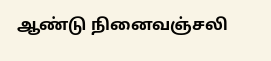ஆண்டு நினைவஞ்சலி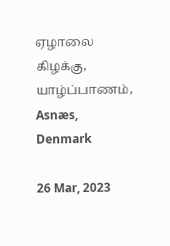ஏழாலை கிழக்கு, யாழ்ப்பாணம், Asnæs, Denmark

26 Mar, 2023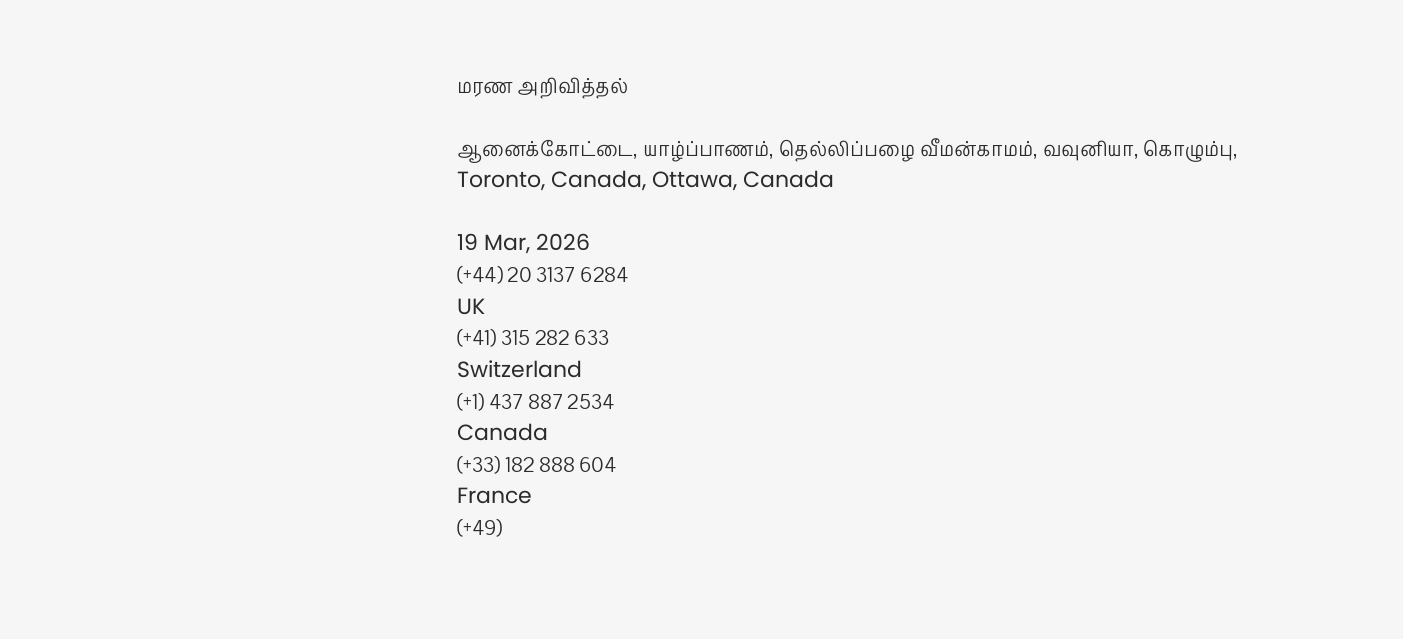மரண அறிவித்தல்

ஆனைக்கோட்டை, யாழ்ப்பாணம், தெல்லிப்பழை வீமன்காமம், வவுனியா, கொழும்பு, Toronto, Canada, Ottawa, Canada

19 Mar, 2026
(+44) 20 3137 6284
UK
(+41) 315 282 633
Switzerland
(+1) 437 887 2534
Canada
(+33) 182 888 604
France
(+49)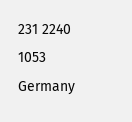231 2240 1053
Germany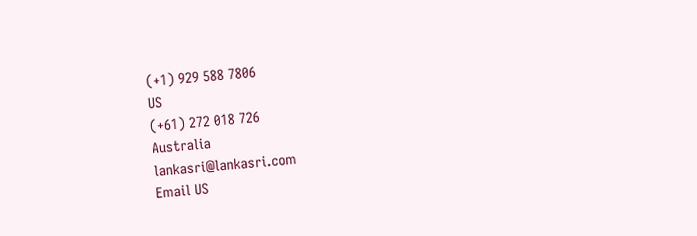(+1) 929 588 7806
US
(+61) 272 018 726
Australia
lankasri@lankasri.com
Email US